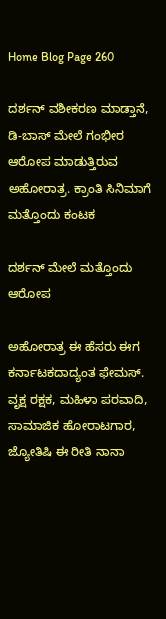Home Blog Page 260

ದರ್ಶನ್ ವಶೀಕರಣ ಮಾಡ್ತಾನೆ, ಡಿ-ಬಾಸ್ ಮೇಲೆ ಗಂಭೀರ ಆರೋಪ ಮಾಡುತ್ತಿರುವ ಅಹೋರಾತ್ರ. ಕ್ರಾಂತಿ ಸಿನಿಮಾಗೆ ಮತ್ತೊಂದು ಕಂಟಕ

ದರ್ಶನ್ ಮೇಲೆ ಮತ್ತೊಂದು ಆರೋಪ

ಅಹೋರಾತ್ರ ಈ ಹೆಸರು ಈಗ ಕರ್ನಾಟಕದಾದ್ಯಂತ ಫೇಮಸ್. ವೃಕ್ಷ ರಕ್ಷಕ, ಮಹಿಳಾ ಪರವಾದಿ, ಸಾಮಾಜಿಕ ಹೋರಾಟಗಾರ, ಜ್ಯೋತಿಷಿ ಈ ರೀತಿ ನಾನಾ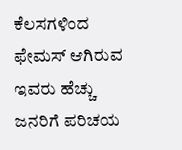ಕೆಲಸಗಳಿಂದ ಫೇಮಸ್ ಆಗಿರುವ ಇವರು ಹೆಚ್ಚು ಜನರಿಗೆ ಪರಿಚಯ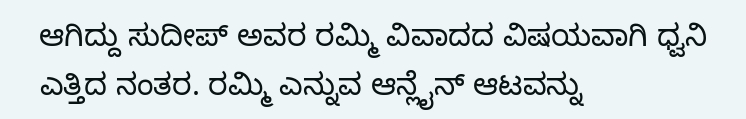ಆಗಿದ್ದು ಸುದೀಪ್ ಅವರ ರಮ್ಮಿ ವಿವಾದದ ವಿಷಯವಾಗಿ ಧ್ವನಿ ಎತ್ತಿದ ನಂತರ. ರಮ್ಮಿ ಎನ್ನುವ ಆನ್ಲೈನ್ ಆಟವನ್ನು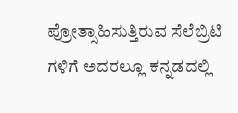ಪ್ರೋತ್ಸಾಹಿಸುತ್ತಿರುವ ಸೆಲೆಬ್ರಿಟಿ ಗಳಿಗೆ ಅದರಲ್ಲೂ ಕನ್ನಡದಲ್ಲಿ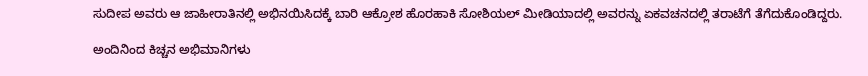ಸುದೀಪ ಅವರು ಆ ಜಾಹೀರಾತಿನಲ್ಲಿ ಅಭಿನಯಿಸಿದಕ್ಕೆ ಬಾರಿ ಆಕ್ರೋಶ ಹೊರಹಾಕಿ ಸೋಶಿಯಲ್ ಮೀಡಿಯಾದಲ್ಲಿ ಅವರನ್ನು ಏಕವಚನದಲ್ಲಿ ತರಾಟೆಗೆ ತೆಗೆದುಕೊಂಡಿದ್ದರು.

ಅಂದಿನಿಂದ ಕಿಚ್ಚನ ಅಭಿಮಾನಿಗಳು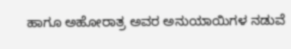ಹಾಗೂ ಅಹೋರಾತ್ರ ಅವರ ಅನುಯಾಯಿಗಳ ನಡುವೆ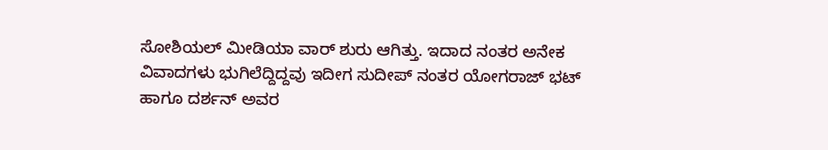ಸೋಶಿಯಲ್ ಮೀಡಿಯಾ ವಾರ್ ಶುರು ಆಗಿತ್ತು. ಇದಾದ ನಂತರ ಅನೇಕ ವಿವಾದಗಳು ಭುಗಿಲೆದ್ದಿದ್ದವು ಇದೀಗ ಸುದೀಪ್ ನಂತರ ಯೋಗರಾಜ್ ಭಟ್ ಹಾಗೂ ದರ್ಶನ್ ಅವರ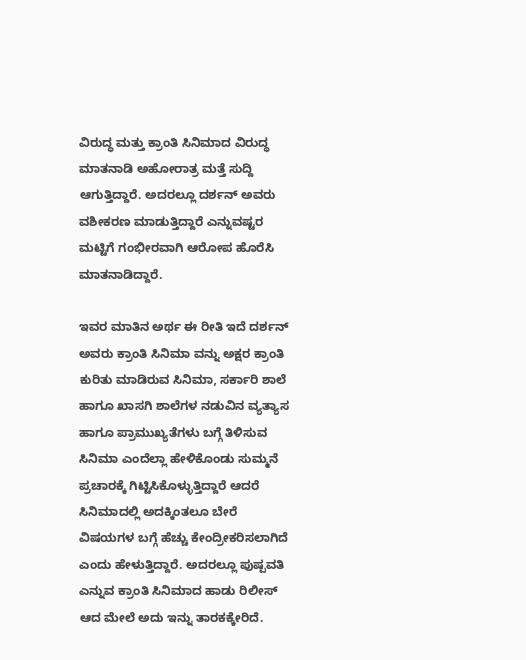ವಿರುದ್ಧ ಮತ್ತು ಕ್ರಾಂತಿ ಸಿನಿಮಾದ ವಿರುದ್ಧ ಮಾತನಾಡಿ ಅಹೋರಾತ್ರ ಮತ್ತೆ ಸುದ್ದಿ ಆಗುತ್ತಿದ್ದಾರೆ. ಅದರಲ್ಲೂ ದರ್ಶನ್ ಅವರು ವಶೀಕರಣ ಮಾಡುತ್ತಿದ್ದಾರೆ ಎನ್ನುವಷ್ಟರ ಮಟ್ಟಿಗೆ ಗಂಭೀರವಾಗಿ ಆರೋಪ ಹೊರೆಸಿ ಮಾತನಾಡಿದ್ದಾರೆ.

ಇವರ ಮಾತಿನ ಅರ್ಥ ಈ ರೀತಿ ಇದೆ ದರ್ಶನ್ ಅವರು ಕ್ರಾಂತಿ ಸಿನಿಮಾ ವನ್ನು ಅಕ್ಷರ ಕ್ರಾಂತಿ ಕುರಿತು ಮಾಡಿರುವ ಸಿನಿಮಾ, ಸರ್ಕಾರಿ ಶಾಲೆ ಹಾಗೂ ಖಾಸಗಿ ಶಾಲೆಗಳ ನಡುವಿನ ವ್ಯತ್ಯಾಸ ಹಾಗೂ ಪ್ರಾಮುಖ್ಯತೆಗಳು ಬಗ್ಗೆ ತಿಳಿಸುವ ಸಿನಿಮಾ ಎಂದೆಲ್ಲಾ ಹೇಳಿಕೊಂಡು ಸುಮ್ಮನೆ ಪ್ರಚಾರಕ್ಕೆ ಗಿಟ್ಟಿಸಿಕೊಳ್ಳುತ್ತಿದ್ದಾರೆ ಆದರೆ ಸಿನಿಮಾದಲ್ಲಿ ಅದಕ್ಕಿಂತಲೂ ಬೇರೆ ವಿಷಯಗಳ ಬಗ್ಗೆ ಹೆಚ್ಚು ಕೇಂದ್ರೀಕರಿಸಲಾಗಿದೆ ಎಂದು ಹೇಳುತ್ತಿದ್ದಾರೆ. ಅದರಲ್ಲೂ ಪುಷ್ಪವತಿ ಎನ್ನುವ ಕ್ರಾಂತಿ ಸಿನಿಮಾದ ಹಾಡು ರಿಲೀಸ್ ಆದ ಮೇಲೆ ಅದು ಇನ್ನು ತಾರಕಕ್ಕೇರಿದೆ.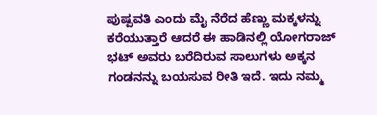ಪುಷ್ಪವತಿ ಎಂದು ಮೈ ನೆರೆದ ಹೆಣ್ಣು ಮಕ್ಕಳನ್ನು ಕರೆಯುತ್ತಾರೆ ಆದರೆ ಈ ಹಾಡಿನಲ್ಲಿ ಯೋಗರಾಜ್ ಭಟ್ ಅವರು ಬರೆದಿರುವ ಸಾಲುಗಳು ಅಕ್ಕನ ಗಂಡನನ್ನು ಬಯಸುವ ರೀತಿ ಇದೆ. ಇದು ನಮ್ಮ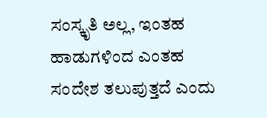ಸಂಸ್ಕೃತಿ ಅಲ್ಲ, ಇಂತಹ ಹಾಡುಗಳಿಂದ ಎಂತಹ ಸಂದೇಶ ತಲುಪುತ್ತದೆ ಎಂದು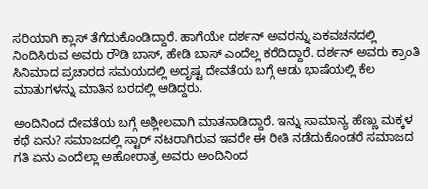ಸರಿಯಾಗಿ ಕ್ಲಾಸ್ ತೆಗೆದುಕೊಂಡಿದ್ದಾರೆ. ಹಾಗೆಯೇ ದರ್ಶನ್ ಅವರನ್ನು ಏಕವಚನದಲ್ಲಿ ನಿಂದಿಸಿರುವ ಅವರು ರೌಡಿ ಬಾಸ್, ಹೇಡಿ ಬಾಸ್ ಎಂದೆಲ್ಲ ಕರೆದಿದ್ದಾರೆ. ದರ್ಶನ್ ಅವರು ಕ್ರಾಂತಿ ಸಿನಿಮಾದ ಪ್ರಚಾರದ ಸಮಯದಲ್ಲಿ ಅದೃಷ್ಟ ದೇವತೆಯ ಬಗ್ಗೆ ಆಡು ಭಾಷೆಯಲ್ಲಿ ಕೆಲ ಮಾತುಗಳನ್ನು ಮಾತಿನ ಬರದಲ್ಲಿ ಆಡಿದ್ದರು.

ಅಂದಿನಿಂದ ದೇವತೆಯ ಬಗ್ಗೆ ಅಶ್ಲೀಲವಾಗಿ ಮಾತನಾಡಿದ್ದಾರೆ. ಇನ್ನು ಸಾಮಾನ್ಯ ಹೆಣ್ಣು ಮಕ್ಕಳ ಕಥೆ ಏನು? ಸಮಾಜದಲ್ಲಿ ಸ್ಟಾರ್ ನಟರಾಗಿರುವ ಇವರೇ ಈ ರೀತಿ ನಡೆದುಕೊಂಡರೆ ಸಮಾಜದ ಗತಿ ಏನು ಎಂದೆಲ್ಲಾ ಅಹೋರಾತ್ರ ಅವರು ಅಂದಿನಿಂದ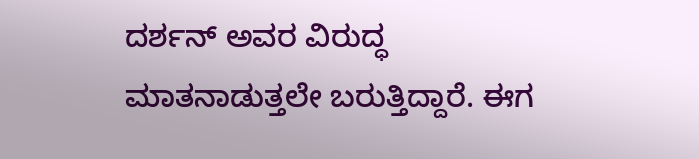ದರ್ಶನ್ ಅವರ ವಿರುದ್ಧ ಮಾತನಾಡುತ್ತಲೇ ಬರುತ್ತಿದ್ದಾರೆ. ಈಗ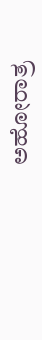ಅಹೋರಾತ್ರ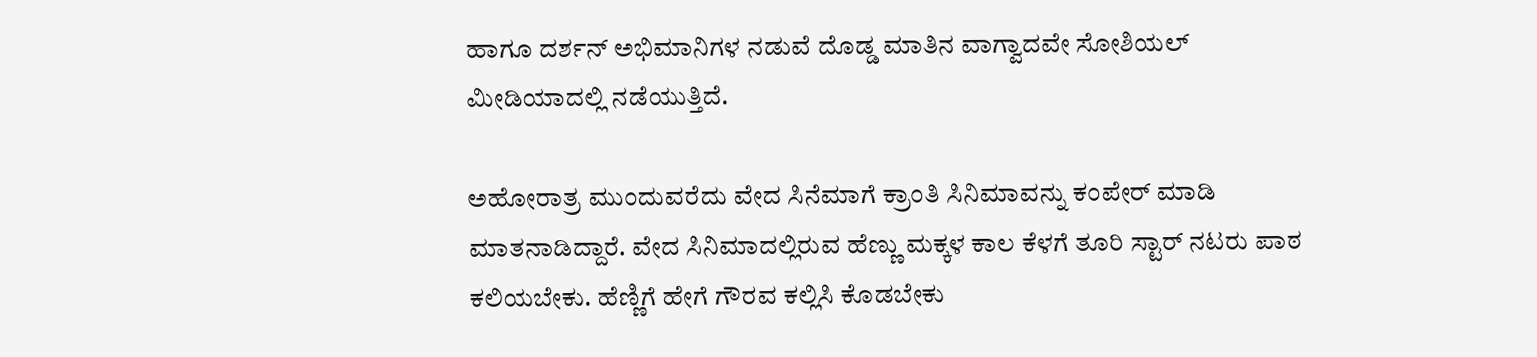ಹಾಗೂ ದರ್ಶನ್ ಅಭಿಮಾನಿಗಳ ನಡುವೆ ದೊಡ್ಡ ಮಾತಿನ ವಾಗ್ವಾದವೇ ಸೋಶಿಯಲ್ ಮೀಡಿಯಾದಲ್ಲಿ ನಡೆಯುತ್ತಿದೆ.

ಅಹೋರಾತ್ರ ಮುಂದುವರೆದು ವೇದ ಸಿನೆಮಾಗೆ ಕ್ರಾಂತಿ ಸಿನಿಮಾವನ್ನು ಕಂಪೇರ್ ಮಾಡಿ ಮಾತನಾಡಿದ್ದಾರೆ. ವೇದ ಸಿನಿಮಾದಲ್ಲಿರುವ ಹೆಣ್ಣು ಮಕ್ಕಳ ಕಾಲ ಕೆಳಗೆ ತೂರಿ ಸ್ಟಾರ್ ನಟರು ಪಾಠ ಕಲಿಯಬೇಕು. ಹೆಣ್ಣಿಗೆ ಹೇಗೆ ಗೌರವ ಕಲ್ಲಿಸಿ ಕೊಡಬೇಕು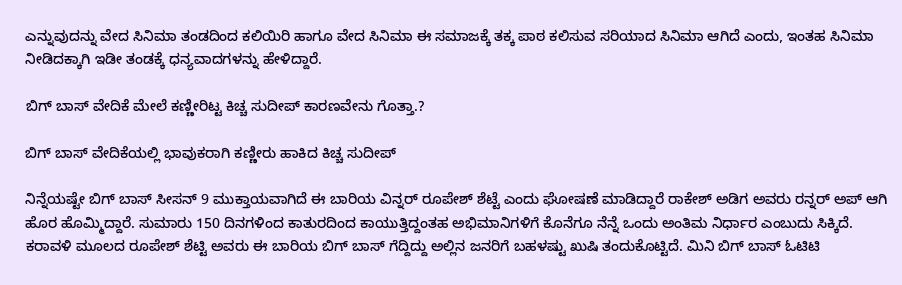ಎನ್ನುವುದನ್ನು ವೇದ ಸಿನಿಮಾ ತಂಡದಿಂದ ಕಲಿಯಿರಿ ಹಾಗೂ ವೇದ ಸಿನಿಮಾ ಈ ಸಮಾಜಕ್ಕೆ ತಕ್ಕ ಪಾಠ ಕಲಿಸುವ ಸರಿಯಾದ ಸಿನಿಮಾ ಆಗಿದೆ ಎಂದು, ಇಂತಹ ಸಿನಿಮಾ ನೀಡಿದಕ್ಕಾಗಿ ಇಡೀ ತಂಡಕ್ಕೆ ಧನ್ಯವಾದಗಳನ್ನು ಹೇಳಿದ್ದಾರೆ.

ಬಿಗ್ ಬಾಸ್ ವೇದಿಕೆ ಮೇಲೆ ಕಣ್ಣೀರಿಟ್ಟ ಕಿಚ್ಚ ಸುದೀಪ್ ಕಾರಣವೇನು ಗೊತ್ತಾ.?

ಬಿಗ್ ಬಾಸ್ ವೇದಿಕೆಯಲ್ಲಿ ಭಾವುಕರಾಗಿ ಕಣ್ಣೀರು ಹಾಕಿದ ಕಿಚ್ಚ ಸುದೀಪ್

ನಿನ್ನೆಯಷ್ಟೇ ಬಿಗ್ ಬಾಸ್ ಸೀಸನ್ 9 ಮುಕ್ತಾಯವಾಗಿದೆ ಈ ಬಾರಿಯ ವಿನ್ನರ್ ರೂಪೇಶ್ ಶೆಟ್ಟೆ ಎಂದು ಘೋಷಣೆ ಮಾಡಿದ್ದಾರೆ ರಾಕೇಶ್ ಅಡಿಗ ಅವರು ರನ್ನರ್ ಅಪ್ ಆಗಿ ಹೊರ ಹೊಮ್ಮಿದ್ದಾರೆ. ಸುಮಾರು 150 ದಿನಗಳಿಂದ ಕಾತುರದಿಂದ ಕಾಯುತ್ತಿದ್ದಂತಹ ಅಭಿಮಾನಿಗಳಿಗೆ ಕೊನೆಗೂ ನೆನ್ನೆ ಒಂದು ಅಂತಿಮ ನಿರ್ಧಾರ ಎಂಬುದು ಸಿಕ್ಕಿದೆ. ಕರಾವಳಿ ಮೂಲದ ರೂಪೇಶ್ ಶೆಟ್ಟಿ ಅವರು ಈ ಬಾರಿಯ ಬಿಗ್ ಬಾಸ್ ಗೆದ್ದಿದ್ದು ಅಲ್ಲಿನ ಜನರಿಗೆ ಬಹಳಷ್ಟು ಖುಷಿ ತಂದುಕೊಟ್ಟಿದೆ. ಮಿನಿ ಬಿಗ್ ಬಾಸ್ ಓಟಿಟಿ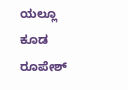ಯಲ್ಲೂ ಕೂಡ ರೂಪೇಶ್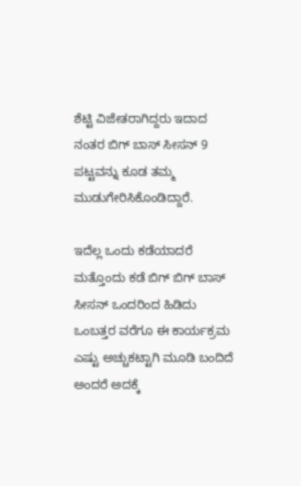ಶೆಟ್ಟಿ ವಿಜೇತರಾಗಿದ್ದರು ಇದಾದ ನಂತರ ಬಿಗ್ ಬಾಸ್ ಸೀಸನ್ 9 ಪಟ್ಟವನ್ನು ಕೂಡ ತಮ್ಮ ಮುಡುಗೇರಿಸಿಕೊಂಡಿದ್ದಾರೆ.

ಇದೆಲ್ಲ ಒಂದು ಕಡೆಯಾದರೆ ಮತ್ತೊಂದು ಕಡೆ ಬಿಗ್ ಬಿಗ್ ಬಾಸ್ ಸೀಸನ್ ಒಂದರಿಂದ ಹಿಡಿದು ಒಂಬತ್ತರ ವರೆಗೂ ಈ ಕಾರ್ಯಕ್ರಮ ಎಷ್ಟು ಅಚ್ಚುಕಟ್ಟಾಗಿ ಮೂಡಿ ಬಂದಿದೆ ಅಂದರೆ ಅದಕ್ಕೆ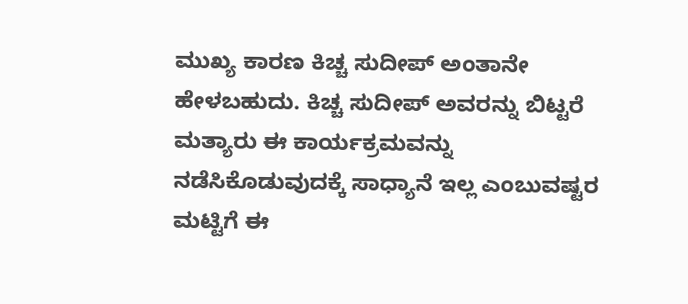ಮುಖ್ಯ ಕಾರಣ ಕಿಚ್ಚ ಸುದೀಪ್ ಅಂತಾನೇ ಹೇಳಬಹುದು. ಕಿಚ್ಚ ಸುದೀಪ್ ಅವರನ್ನು ಬಿಟ್ಟರೆ ಮತ್ಯಾರು ಈ ಕಾರ್ಯಕ್ರಮವನ್ನು ನಡೆಸಿಕೊಡುವುದಕ್ಕೆ ಸಾಧ್ಯಾನೆ ಇಲ್ಲ ಎಂಬುವಷ್ಟರ ಮಟ್ಟಿಗೆ ಈ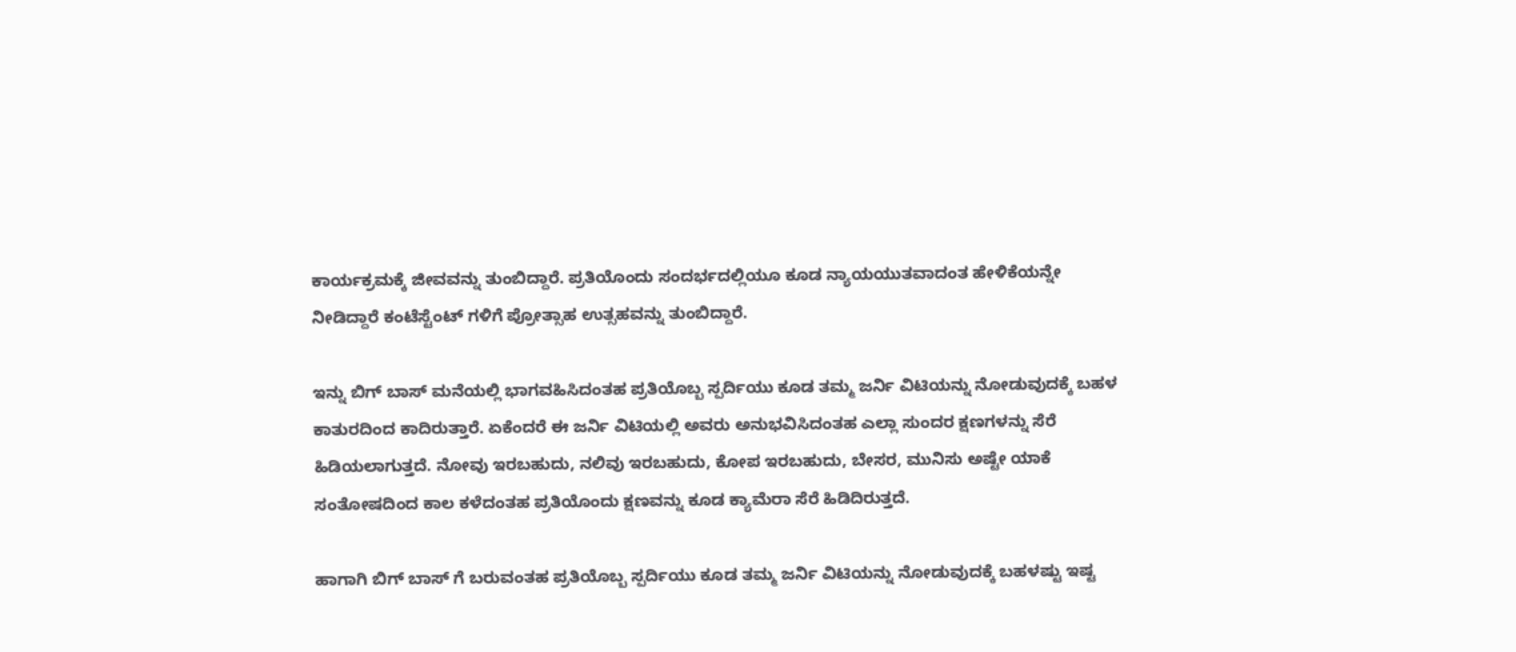ಕಾರ್ಯಕ್ರಮಕ್ಕೆ ಜೀವವನ್ನು ತುಂಬಿದ್ದಾರೆ. ಪ್ರತಿಯೊಂದು ಸಂದರ್ಭದಲ್ಲಿಯೂ ಕೂಡ ನ್ಯಾಯಯುತವಾದಂತ ಹೇಳಿಕೆಯನ್ನೇ ನೀಡಿದ್ದಾರೆ ಕಂಟೆಸ್ಟೆಂಟ್ ಗಳಿಗೆ ಪ್ರೋತ್ಸಾಹ ಉತ್ಸಹವನ್ನು ತುಂಬಿದ್ದಾರೆ.

ಇನ್ನು ಬಿಗ್ ಬಾಸ್ ಮನೆಯಲ್ಲಿ ಭಾಗವಹಿಸಿದಂತಹ ಪ್ರತಿಯೊಬ್ಬ ಸ್ಪರ್ದಿಯು ಕೂಡ ತಮ್ಮ ಜರ್ನಿ ವಿಟಿಯನ್ನು ನೋಡುವುದಕ್ಕೆ ಬಹಳ ಕಾತುರದಿಂದ ಕಾದಿರುತ್ತಾರೆ. ಏಕೆಂದರೆ ಈ ಜರ್ನಿ ವಿಟಿಯಲ್ಲಿ ಅವರು ಅನುಭವಿಸಿದಂತಹ ಎಲ್ಲಾ ಸುಂದರ ಕ್ಷಣಗಳನ್ನು ಸೆರೆ ಹಿಡಿಯಲಾಗುತ್ತದೆ. ನೋವು ಇರಬಹುದು, ನಲಿವು ಇರಬಹುದು, ಕೋಪ ಇರಬಹುದು, ಬೇಸರ, ಮುನಿಸು ಅಷ್ಟೇ ಯಾಕೆ ಸಂತೋಷದಿಂದ ಕಾಲ ಕಳೆದಂತಹ ಪ್ರತಿಯೊಂದು ಕ್ಷಣವನ್ನು ಕೂಡ ಕ್ಯಾಮೆರಾ ಸೆರೆ ಹಿಡಿದಿರುತ್ತದೆ.

ಹಾಗಾಗಿ ಬಿಗ್ ಬಾಸ್ ಗೆ ಬರುವಂತಹ ಪ್ರತಿಯೊಬ್ಬ ಸ್ಪರ್ದಿಯು ಕೂಡ ತಮ್ಮ ಜರ್ನಿ ವಿಟಿಯನ್ನು ನೋಡುವುದಕ್ಕೆ ಬಹಳಷ್ಟು ಇಷ್ಟ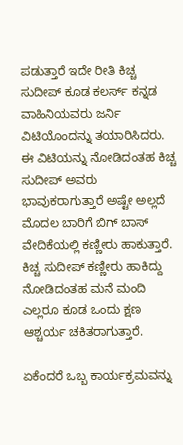ಪಡುತ್ತಾರೆ ಇದೇ ರೀತಿ ಕಿಚ್ಚ ಸುದೀಪ್ ಕೂಡ ಕಲರ್ಸ್ ಕನ್ನಡ ವಾಹಿನಿಯವರು ಜರ್ನಿ ವಿಟಿಯೊಂದನ್ನು ತಯಾರಿಸಿದರು. ಈ ವಿಟಿಯನ್ನು ನೋಡಿದಂತಹ ಕಿಚ್ಚ ಸುದೀಪ್ ಅವರು ಭಾವುಕರಾಗುತ್ತಾರೆ ಅಷ್ಟೇ ಅಲ್ಲದೆ ಮೊದಲ ಬಾರಿಗೆ ಬಿಗ್ ಬಾಸ್ ವೇದಿಕೆಯಲ್ಲಿ ಕಣ್ಣೀರು ಹಾಕುತ್ತಾರೆ. ಕಿಚ್ಚ ಸುದೀಪ್ ಕಣ್ಣೀರು ಹಾಕಿದ್ದು ನೋಡಿದಂತಹ ಮನೆ ಮಂದಿ ಎಲ್ಲರೂ ಕೂಡ ಒಂದು ಕ್ಷಣ ಆಶ್ಚರ್ಯ ಚಕಿತರಾಗುತ್ತಾರೆ.

ಏಕೆಂದರೆ ಒಬ್ಬ ಕಾರ್ಯಕ್ರಮವನ್ನು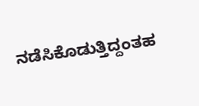ನಡೆಸಿಕೊಡುತ್ತಿದ್ದಂತಹ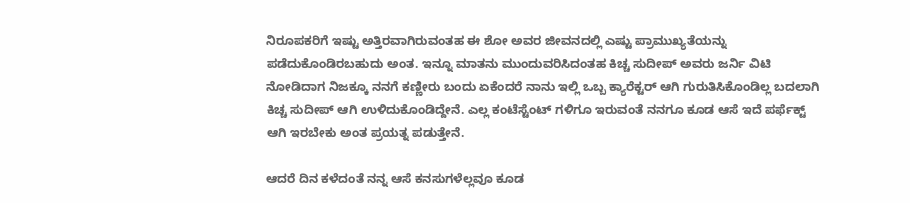ನಿರೂಪಕರಿಗೆ ಇಷ್ಟು ಅತ್ತಿರವಾಗಿರುವಂತಹ ಈ ಶೋ ಅವರ ಜೀವನದಲ್ಲಿ ಎಷ್ಟು ಪ್ರಾಮುಖ್ಯತೆಯನ್ನು ಪಡೆದುಕೊಂಡಿರಬಹುದು ಅಂತ. ಇನ್ನೂ ಮಾತನು ಮುಂದುವರಿಸಿದಂತಹ ಕಿಚ್ಚ ಸುದೀಪ್ ಅವರು ಜರ್ನಿ ವಿಟಿ ನೋಡಿದಾಗ ನಿಜಕ್ಕೂ ನನಗೆ ಕಣ್ಣೀರು ಬಂದು ಏಕೆಂದರೆ ನಾನು ಇಲ್ಲಿ ಒಬ್ಬ ಕ್ಯಾರೆಕ್ಟರ್ ಆಗಿ ಗುರುತಿಸಿಕೊಂಡಿಲ್ಲ ಬದಲಾಗಿ ಕಿಚ್ಚ ಸುದೀಪ್ ಆಗಿ ಉಳಿದುಕೊಂಡಿದ್ದೇನೆ. ಎಲ್ಲ ಕಂಟೆಸ್ಟೆಂಟ್ ಗಳಿಗೂ ಇರುವಂತೆ ನನಗೂ ಕೂಡ ಆಸೆ ಇದೆ ಪರ್ಫೆಕ್ಟ್ ಆಗಿ ಇರಬೇಕು ಅಂತ ಪ್ರಯತ್ನ ಪಡುತ್ತೇನೆ.

ಆದರೆ ದಿನ ಕಳೆದಂತೆ ನನ್ನ ಆಸೆ ಕನಸುಗಳೆಲ್ಲವೂ ಕೂಡ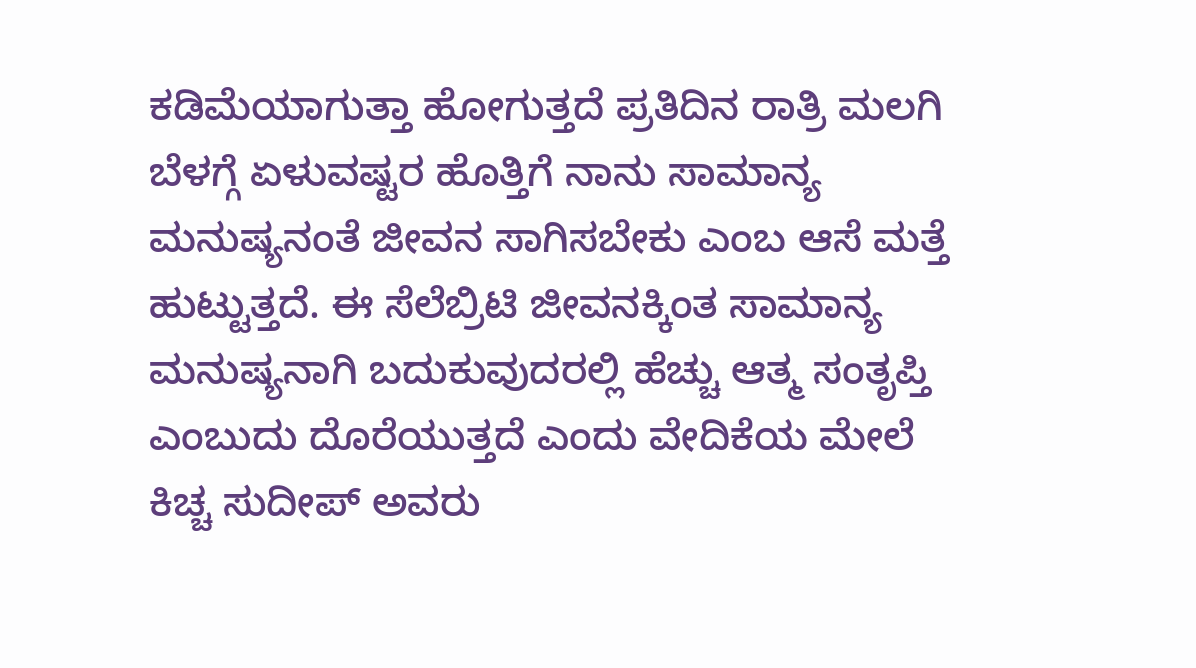ಕಡಿಮೆಯಾಗುತ್ತಾ ಹೋಗುತ್ತದೆ ಪ್ರತಿದಿನ ರಾತ್ರಿ ಮಲಗಿ ಬೆಳಗ್ಗೆ ಏಳುವಷ್ಟರ ಹೊತ್ತಿಗೆ ನಾನು ಸಾಮಾನ್ಯ ಮನುಷ್ಯನಂತೆ ಜೀವನ ಸಾಗಿಸಬೇಕು ಎಂಬ ಆಸೆ ಮತ್ತೆ ಹುಟ್ಟುತ್ತದೆ. ಈ ಸೆಲೆಬ್ರಿಟಿ ಜೀವನಕ್ಕಿಂತ ಸಾಮಾನ್ಯ ಮನುಷ್ಯನಾಗಿ ಬದುಕುವುದರಲ್ಲಿ ಹೆಚ್ಚು ಆತ್ಮ ಸಂತೃಪ್ತಿ ಎಂಬುದು ದೊರೆಯುತ್ತದೆ ಎಂದು ವೇದಿಕೆಯ ಮೇಲೆ ಕಿಚ್ಚ ಸುದೀಪ್ ಅವರು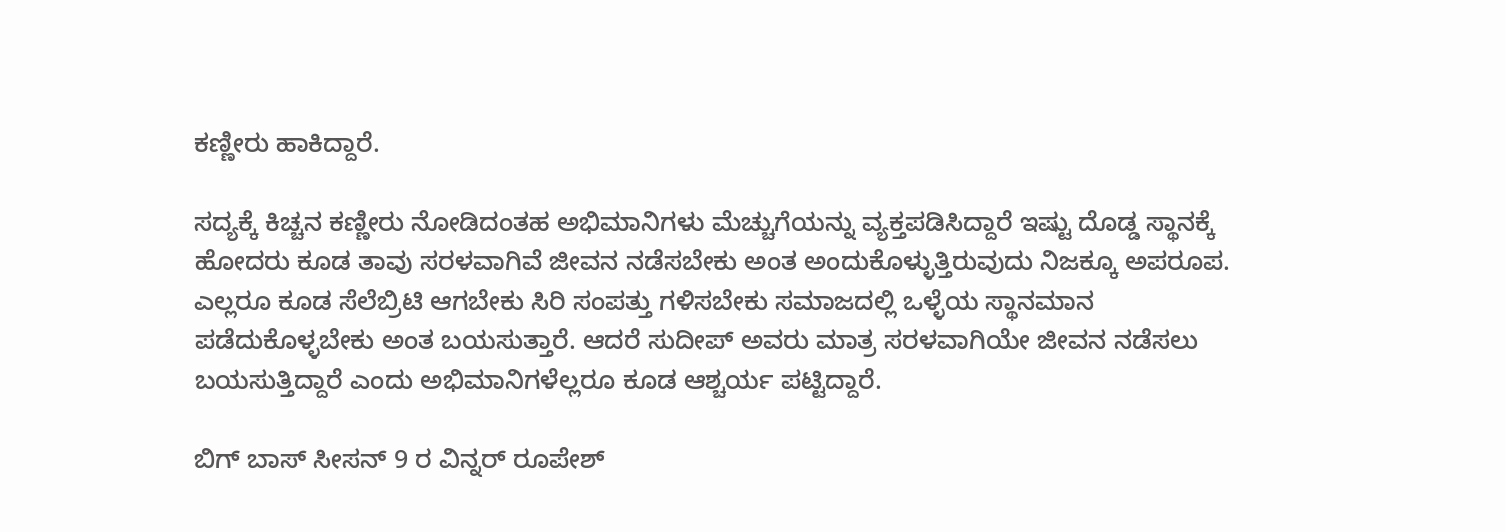ಕಣ್ಣೀರು ಹಾಕಿದ್ದಾರೆ.

ಸದ್ಯಕ್ಕೆ ಕಿಚ್ಚನ ಕಣ್ಣೀರು ನೋಡಿದಂತಹ ಅಭಿಮಾನಿಗಳು ಮೆಚ್ಚುಗೆಯನ್ನು ವ್ಯಕ್ತಪಡಿಸಿದ್ದಾರೆ ಇಷ್ಟು ದೊಡ್ಡ ಸ್ಥಾನಕ್ಕೆ ಹೋದರು ಕೂಡ ತಾವು ಸರಳವಾಗಿವೆ ಜೀವನ ನಡೆಸಬೇಕು ಅಂತ ಅಂದುಕೊಳ್ಳುತ್ತಿರುವುದು ನಿಜಕ್ಕೂ ಅಪರೂಪ. ಎಲ್ಲರೂ ಕೂಡ ಸೆಲೆಬ್ರಿಟಿ ಆಗಬೇಕು ಸಿರಿ ಸಂಪತ್ತು ಗಳಿಸಬೇಕು ಸಮಾಜದಲ್ಲಿ ಒಳ್ಳೆಯ ಸ್ಥಾನಮಾನ ಪಡೆದುಕೊಳ್ಳಬೇಕು ಅಂತ ಬಯಸುತ್ತಾರೆ. ಆದರೆ ಸುದೀಪ್ ಅವರು ಮಾತ್ರ ಸರಳವಾಗಿಯೇ ಜೀವನ ನಡೆಸಲು ಬಯಸುತ್ತಿದ್ದಾರೆ ಎಂದು ಅಭಿಮಾನಿಗಳೆಲ್ಲರೂ ಕೂಡ ಆಶ್ಚರ್ಯ ಪಟ್ಟಿದ್ದಾರೆ.

ಬಿಗ್ ಬಾಸ್ ಸೀಸನ್ 9 ರ ವಿನ್ನರ್ ರೂಪೇಶ್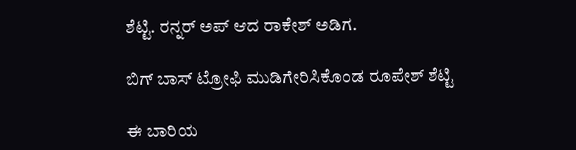ಶೆಟ್ಟಿ. ರನ್ನರ್ ಅಪ್ ಆದ ರಾಕೇಶ್ ಅಡಿಗ.

ಬಿಗ್ ಬಾಸ್ ಟ್ರೋಫಿ ಮುಡಿಗೇರಿಸಿಕೊಂಡ ರೂಪೇಶ್ ಶೆಟ್ಟಿ

ಈ ಬಾರಿಯ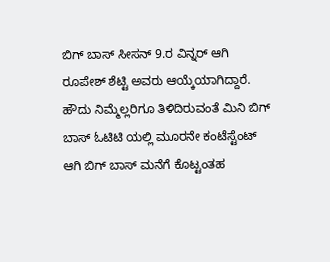ಬಿಗ್ ಬಾಸ್ ಸೀಸನ್ 9.ರ ವಿನ್ನರ್ ಆಗಿ ರೂಪೇಶ್ ಶೆಟ್ಟಿ ಅವರು ಆಯ್ಕೆಯಾಗಿದ್ದಾರೆ. ಹೌದು ನಿಮ್ಮೆಲ್ಲರಿಗೂ ತಿಳಿದಿರುವಂತೆ ಮಿನಿ ಬಿಗ್ ಬಾಸ್ ಓಟಿಟಿ ಯಲ್ಲಿ ಮೂರನೇ ಕಂಟೆಸ್ಟೆಂಟ್ ಆಗಿ ಬಿಗ್ ಬಾಸ್ ಮನೆಗೆ ಕೊಟ್ಟಂತಹ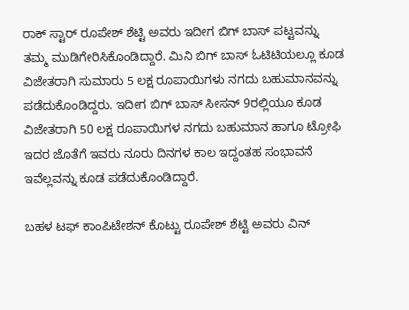ರಾಕ್ ಸ್ಟಾರ್ ರೂಪೇಶ್ ಶೆಟ್ಟಿ ಅವರು ಇದೀಗ ಬಿಗ್ ಬಾಸ್ ಪಟ್ಟವನ್ನು ತಮ್ಮ ಮುಡಿಗೇರಿಸಿಕೊಂಡಿದ್ದಾರೆ. ಮಿನಿ ಬಿಗ್ ಬಾಸ್ ಓಟಿಟಿಯಲ್ಲೂ ಕೂಡ ವಿಜೇತರಾಗಿ ಸುಮಾರು 5 ಲಕ್ಷ ರೂಪಾಯಿಗಳು ನಗದು ಬಹುಮಾನವನ್ನು ಪಡೆದುಕೊಂಡಿದ್ದರು. ಇದೀಗ ಬಿಗ್ ಬಾಸ್ ಸೀಸನ್ 9ರಲ್ಲಿಯೂ ಕೂಡ ವಿಜೇತರಾಗಿ 50 ಲಕ್ಷ ರೂಪಾಯಿಗಳ ನಗದು ಬಹುಮಾನ ಹಾಗೂ ಟ್ರೋಫಿ ಇದರ ಜೊತೆಗೆ ಇವರು ನೂರು ದಿನಗಳ ಕಾಲ ಇದ್ದಂತಹ ಸಂಭಾವನೆ ಇವೆಲ್ಲವನ್ನು ಕೂಡ ಪಡೆದುಕೊಂಡಿದ್ದಾರೆ.

ಬಹಳ ಟಫ್ ಕಾಂಪಿಟೇಶನ್ ಕೊಟ್ಟು ರೂಪೇಶ್ ಶೆಟ್ಟಿ ಅವರು ವಿನ್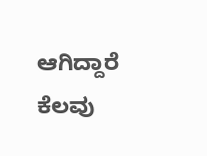ಆಗಿದ್ದಾರೆ ಕೆಲವು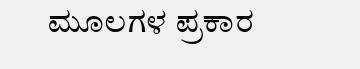ಮೂಲಗಳ ಪ್ರಕಾರ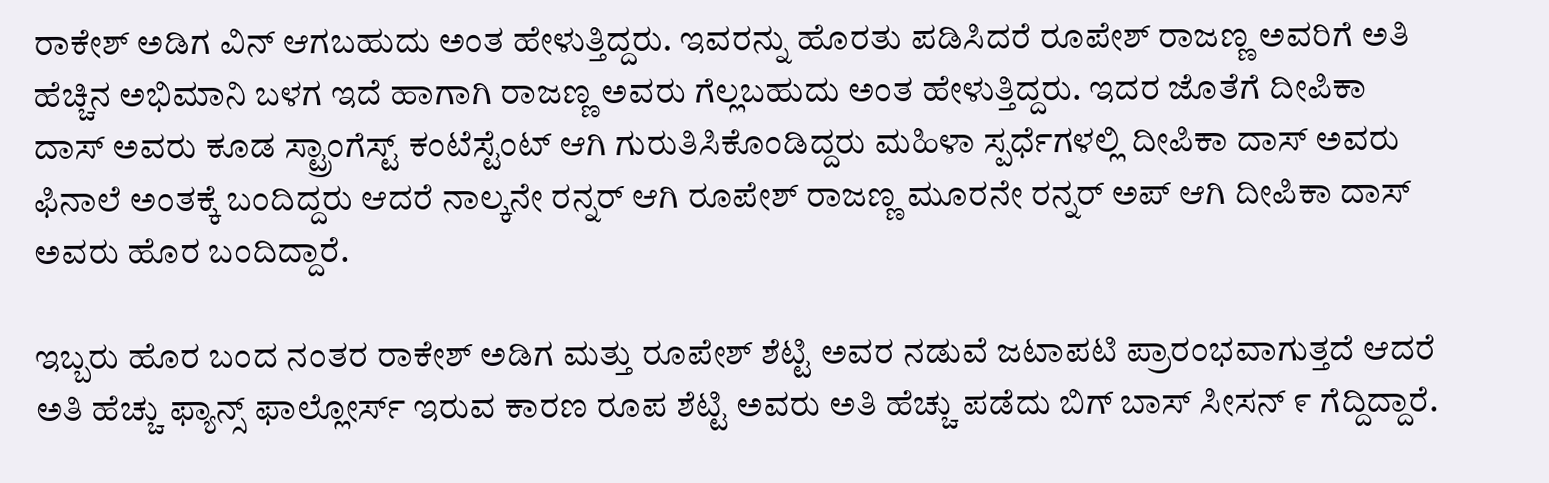ರಾಕೇಶ್ ಅಡಿಗ ವಿನ್ ಆಗಬಹುದು ಅಂತ ಹೇಳುತ್ತಿದ್ದರು. ಇವರನ್ನು ಹೊರತು ಪಡಿಸಿದರೆ ರೂಪೇಶ್ ರಾಜಣ್ಣ ಅವರಿಗೆ ಅತಿ ಹೆಚ್ಚಿನ ಅಭಿಮಾನಿ ಬಳಗ ಇದೆ ಹಾಗಾಗಿ ರಾಜಣ್ಣ ಅವರು ಗೆಲ್ಲಬಹುದು ಅಂತ ಹೇಳುತ್ತಿದ್ದರು. ಇದರ ಜೊತೆಗೆ ದೀಪಿಕಾ ದಾಸ್ ಅವರು ಕೂಡ ಸ್ಟ್ರಾಂಗೆಸ್ಟ್ ಕಂಟೆಸ್ಟೆಂಟ್ ಆಗಿ ಗುರುತಿಸಿಕೊಂಡಿದ್ದರು ಮಹಿಳಾ ಸ್ಪರ್ಧೆಗಳಲ್ಲಿ ದೀಪಿಕಾ ದಾಸ್ ಅವರು ಫಿನಾಲೆ ಅಂತಕ್ಕೆ ಬಂದಿದ್ದರು ಆದರೆ ನಾಲ್ಕನೇ ರನ್ನರ್ ಆಗಿ ರೂಪೇಶ್ ರಾಜಣ್ಣ ಮೂರನೇ ರನ್ನರ್ ಅಪ್ ಆಗಿ ದೀಪಿಕಾ ದಾಸ್ ಅವರು ಹೊರ ಬಂದಿದ್ದಾರೆ.

ಇಬ್ಬರು ಹೊರ ಬಂದ ನಂತರ ರಾಕೇಶ್ ಅಡಿಗ ಮತ್ತು ರೂಪೇಶ್ ಶೆಟ್ಟಿ ಅವರ ನಡುವೆ ಜಟಾಪಟಿ ಪ್ರಾರಂಭವಾಗುತ್ತದೆ ಆದರೆ ಅತಿ ಹೆಚ್ಚು ಫ್ಯಾನ್ಸ್ ಫಾಲ್ಲೋರ್ಸ್ ಇರುವ ಕಾರಣ ರೂಪ ಶೆಟ್ಟಿ ಅವರು ಅತಿ ಹೆಚ್ಚು ಪಡೆದು ಬಿಗ್ ಬಾಸ್ ಸೀಸನ್ ೯ ಗೆದ್ದಿದ್ದಾರೆ.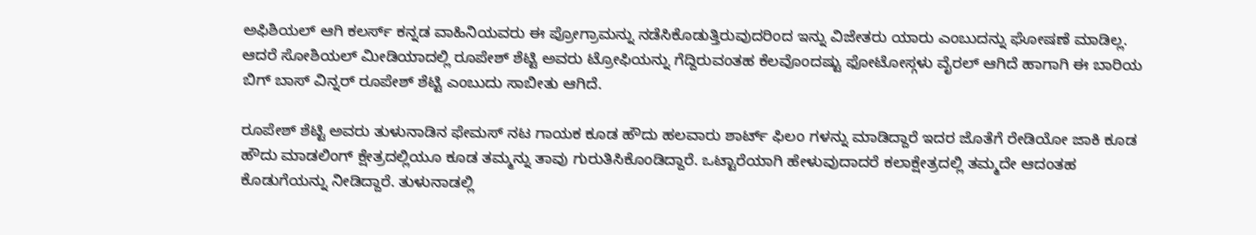ಅಫಿಶಿಯಲ್ ಆಗಿ ಕಲರ್ಸ್ ಕನ್ನಡ ವಾಹಿನಿಯವರು ಈ ಪ್ರೋಗ್ರಾಮನ್ನು ನಡೆಸಿಕೊಡುತ್ತಿರುವುದರಿಂದ ಇನ್ನು ವಿಜೇತರು ಯಾರು ಎಂಬುದನ್ನು ಘೋಷಣೆ ಮಾಡಿಲ್ಲ. ಆದರೆ ಸೋಶಿಯಲ್ ಮೀಡಿಯಾದಲ್ಲಿ ರೂಪೇಶ್ ಶೆಟ್ಟಿ ಅವರು ಟ್ರೋಫಿಯನ್ನು ಗೆದ್ದಿರುವಂತಹ ಕೆಲವೊಂದಷ್ಟು ಫೋಟೋಸ್ಗಳು ವೈರಲ್ ಆಗಿದೆ ಹಾಗಾಗಿ ಈ ಬಾರಿಯ ಬಿಗ್ ಬಾಸ್ ವಿನ್ನರ್ ರೂಪೇಶ್ ಶೆಟ್ಟಿ ಎಂಬುದು ಸಾಬೀತು ಆಗಿದೆ.

ರೂಪೇಶ್ ಶೆಟ್ಟಿ ಅವರು ತುಳುನಾಡಿನ ಫೇಮಸ್ ನಟ ಗಾಯಕ ಕೂಡ ಹೌದು ಹಲವಾರು ಶಾರ್ಟ್ ಫಿಲಂ ಗಳನ್ನು ಮಾಡಿದ್ದಾರೆ ಇದರ ಜೊತೆಗೆ ರೇಡಿಯೋ ಜಾಕಿ ಕೂಡ ಹೌದು ಮಾಡಲಿಂಗ್ ಕ್ಷೇತ್ರದಲ್ಲಿಯೂ ಕೂಡ ತಮ್ಮನ್ನು ತಾವು ಗುರುತಿಸಿಕೊಂಡಿದ್ದಾರೆ. ಒಟ್ಟಾರೆಯಾಗಿ ಹೇಳುವುದಾದರೆ ಕಲಾಕ್ಷೇತ್ರದಲ್ಲಿ ತಮ್ಮದೇ ಆದಂತಹ ಕೊಡುಗೆಯನ್ನು ನೀಡಿದ್ದಾರೆ. ತುಳುನಾಡಲ್ಲಿ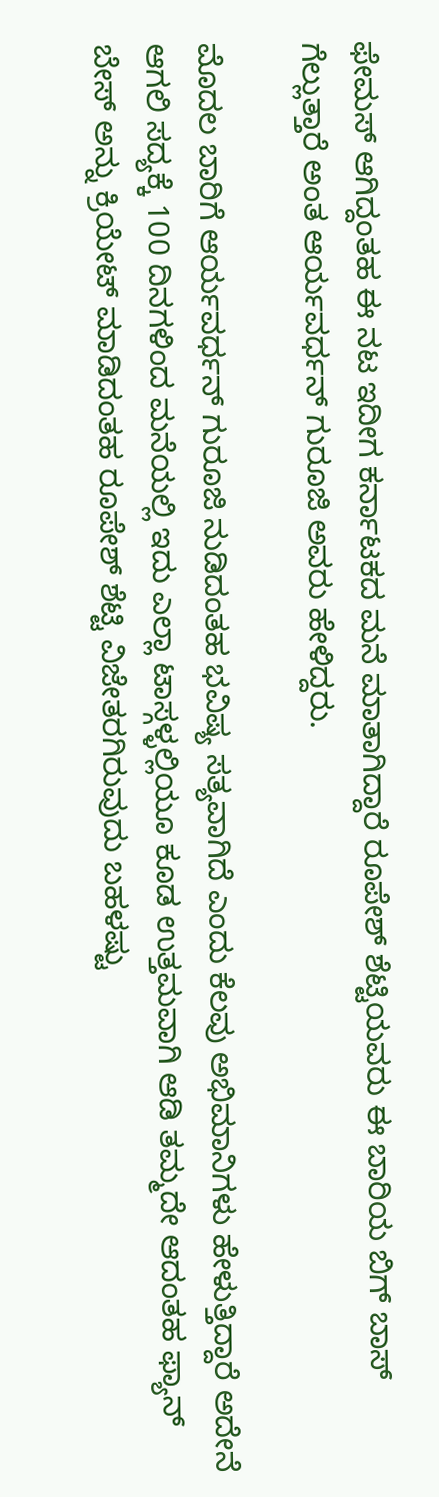ಫೇಮಸ್ ಆಗಿದ್ದಂತಹ ಈ ನಟ ಇದೀಗ ಕರ್ನಾಟಕದ ಮನೆ ಮಾತಾಗಿದ್ದಾರೆ ರೂಪೇಶ್ ಶೆಟ್ಟಿಯವರು ಈ ಬಾರಿಯ ಬಿಗ್ ಬಾಸ್ ಗೆಲ್ಲುತ್ತಾರೆ ಅಂತ ಆರ್ಯವರ್ಧನ್ ಗುರೂಜಿ ಅವರು ಹೇಳಿದ್ದರು.

ಮೊದಲ ಬಾರಿಗೆ ಆರ್ಯವರ್ಧನ್ ಗುರೂಜಿ ನುಡಿದಂತಹ ಭವಿಷ್ಯ ಸತ್ಯವಾಗಿದೆ ಎಂದು ಕೆಲವು ಅಭಿಮಾನಿಗಳು ಹೇಳುತ್ತಿದ್ದಾರೆ ಅದೇನೆ ಆಗಲಿ ಸದ್ಯಕ್ಕೆ 100 ದಿನಗಳಿಂದ ಮನೆಯಲ್ಲಿ ಇದು ಎಲ್ಲಾ ಟಾಸ್ಗಳ್ಳಲ್ಲಿಯೂ ಕೂಡ ಉತ್ತಮವಾಗಿ ಆಡಿ ತಮ್ಮದೇ ಆದಂತಹ ಫ್ಯಾನ್ ಬೇಸ್ ಅನ್ನು ಕ್ರಿಯೇಟ್ ಮಾಡಿದಂತಹ ರೂಪೇಶ್ ಶೆಟ್ಟಿ ವಿಜೇತರಗಿರುವುದು ಬಹಳಷ್ಟು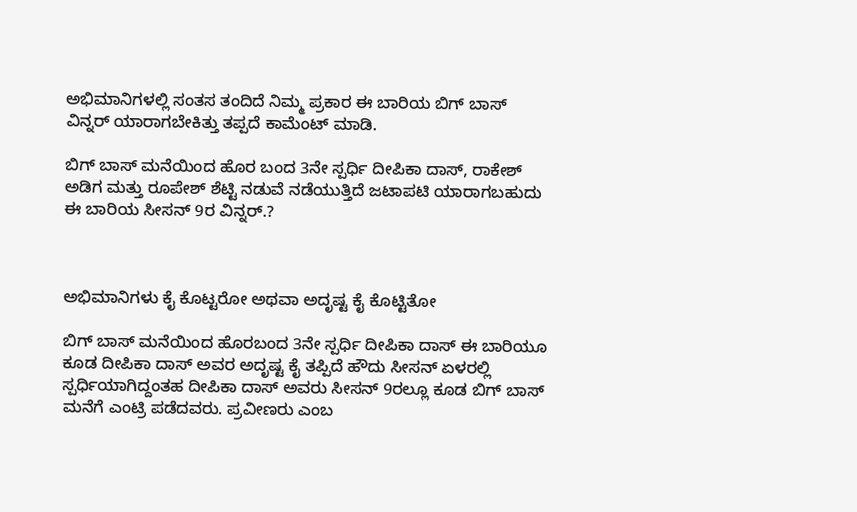ಅಭಿಮಾನಿಗಳಲ್ಲಿ ಸಂತಸ ತಂದಿದೆ ನಿಮ್ಮ ಪ್ರಕಾರ ಈ ಬಾರಿಯ ಬಿಗ್ ಬಾಸ್ ವಿನ್ನರ್ ಯಾರಾಗಬೇಕಿತ್ತು ತಪ್ಪದೆ ಕಾಮೆಂಟ್ ಮಾಡಿ.

ಬಿಗ್ ಬಾಸ್ ಮನೆಯಿಂದ ಹೊರ ಬಂದ 3ನೇ ಸ್ಪರ್ಧಿ ದೀಪಿಕಾ ದಾಸ್, ರಾಕೇಶ್ ಅಡಿಗ ಮತ್ತು ರೂಪೇಶ್ ಶೆಟ್ಟಿ ನಡುವೆ ನಡೆಯುತ್ತಿದೆ ಜಟಾಪಟಿ ಯಾರಾಗಬಹುದು ಈ ಬಾರಿಯ ಸೀಸನ್ 9ರ ವಿನ್ನರ್.?



ಅಭಿಮಾನಿಗಳು ಕೈ ಕೊಟ್ಟರೋ ಅಥವಾ ಅದೃಷ್ಟ ಕೈ ಕೊಟ್ಟಿತೋ

ಬಿಗ್ ಬಾಸ್ ಮನೆಯಿಂದ ಹೊರಬಂದ 3ನೇ ಸ್ಪರ್ಧಿ ದೀಪಿಕಾ ದಾಸ್ ಈ ಬಾರಿಯೂ ಕೂಡ ದೀಪಿಕಾ ದಾಸ್ ಅವರ ಅದೃಷ್ಟ ಕೈ ತಪ್ಪಿದೆ ಹೌದು ಸೀಸನ್ ಏಳರಲ್ಲಿ ಸ್ಪರ್ಧಿಯಾಗಿದ್ದಂತಹ ದೀಪಿಕಾ ದಾಸ್ ಅವರು ಸೀಸನ್ 9ರಲ್ಲೂ ಕೂಡ ಬಿಗ್ ಬಾಸ್ ಮನೆಗೆ ಎಂಟ್ರಿ ಪಡೆದವರು. ಪ್ರವೀಣರು ಎಂಬ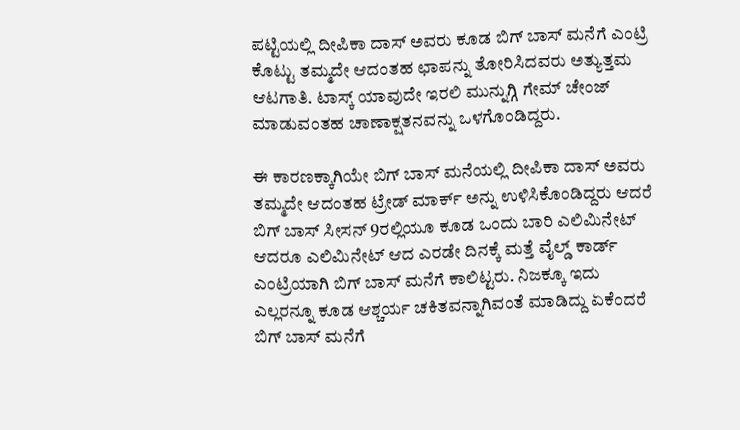ಪಟ್ಟಿಯಲ್ಲಿ ದೀಪಿಕಾ ದಾಸ್ ಅವರು ಕೂಡ ಬಿಗ್ ಬಾಸ್ ಮನೆಗೆ ಎಂಟ್ರಿ ಕೊಟ್ಟು ತಮ್ಮದೇ ಆದಂತಹ ಛಾಪನ್ನು ತೋರಿಸಿದವರು ಅತ್ಯುತ್ತಮ ಆಟಗಾತಿ. ಟಾಸ್ಕ್ ಯಾವುದೇ ಇರಲಿ ಮುನ್ನುಗ್ಗಿ ಗೇಮ್ ಚೇಂಜ್ ಮಾಡುವಂತಹ ಚಾಣಾಕ್ಷತನವನ್ನು ಒಳಗೊಂಡಿದ್ದರು.

ಈ ಕಾರಣಕ್ಕಾಗಿಯೇ ಬಿಗ್ ಬಾಸ್ ಮನೆಯಲ್ಲಿ ದೀಪಿಕಾ ದಾಸ್ ಅವರು ತಮ್ಮದೇ ಆದಂತಹ ಟ್ರೇಡ್ ಮಾರ್ಕ್ ಅನ್ನು ಉಳಿಸಿಕೊಂಡಿದ್ದರು ಆದರೆ ಬಿಗ್ ಬಾಸ್ ಸೀಸನ್ 9ರಲ್ಲಿಯೂ ಕೂಡ ಒಂದು ಬಾರಿ ಎಲಿಮಿನೇಟ್ ಆದರೂ ಎಲಿಮಿನೇಟ್ ಆದ ಎರಡೇ ದಿನಕ್ಕೆ ಮತ್ತೆ ವೈಲ್ಡ್ ಕಾರ್ಡ್ ಎಂಟ್ರಿಯಾಗಿ ಬಿಗ್ ಬಾಸ್ ಮನೆಗೆ ಕಾಲಿಟ್ಟರು. ನಿಜಕ್ಕೂ ಇದು ಎಲ್ಲರನ್ನೂ ಕೂಡ ಆಶ್ಚರ್ಯ ಚಕಿತವನ್ನಾಗಿವಂತೆ ಮಾಡಿದ್ದು ಏಕೆಂದರೆ ಬಿಗ್ ಬಾಸ್ ಮನೆಗೆ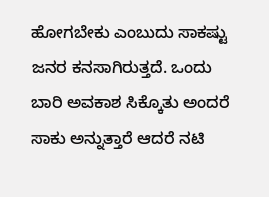ಹೋಗಬೇಕು ಎಂಬುದು ಸಾಕಷ್ಟು ಜನರ ಕನಸಾಗಿರುತ್ತದೆ. ಒಂದು ಬಾರಿ ಅವಕಾಶ ಸಿಕ್ಕೊತು ಅಂದರೆ ಸಾಕು ಅನ್ನುತ್ತಾರೆ ಆದರೆ ನಟಿ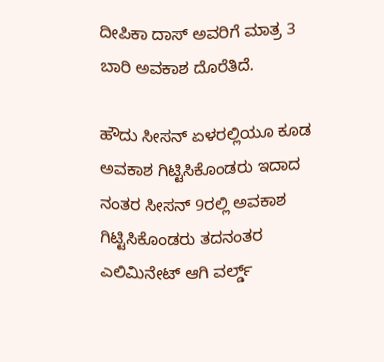ದೀಪಿಕಾ ದಾಸ್ ಅವರಿಗೆ ಮಾತ್ರ 3 ಬಾರಿ ಅವಕಾಶ ದೊರೆತಿದೆ.

ಹೌದು ಸೀಸನ್ ಏಳರಲ್ಲಿಯೂ ಕೂಡ ಅವಕಾಶ ಗಿಟ್ಟಿಸಿಕೊಂಡರು ಇದಾದ ನಂತರ ಸೀಸನ್ 9ರಲ್ಲಿ ಅವಕಾಶ ಗಿಟ್ಟಿಸಿಕೊಂಡರು ತದನಂತರ ಎಲಿಮಿನೇಟ್ ಆಗಿ ವರ್ಲ್ಡ್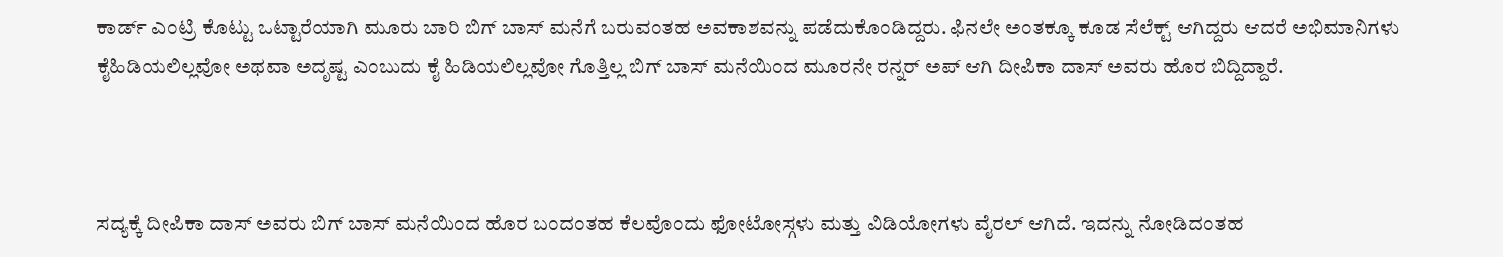ಕಾರ್ಡ್ ಎಂಟ್ರಿ ಕೊಟ್ಟು ಒಟ್ಟಾರೆಯಾಗಿ ಮೂರು ಬಾರಿ ಬಿಗ್ ಬಾಸ್ ಮನೆಗೆ ಬರುವಂತಹ ಅವಕಾಶವನ್ನು ಪಡೆದುಕೊಂಡಿದ್ದರು. ಫಿನಲೇ ಅಂತಕ್ಕೂ ಕೂಡ ಸೆಲೆಕ್ಟ್ ಆಗಿದ್ದರು ಆದರೆ ಅಭಿಮಾನಿಗಳು ಕೈಹಿಡಿಯಲಿಲ್ಲವೋ ಅಥವಾ ಅದೃಷ್ಟ ಎಂಬುದು ಕೈ ಹಿಡಿಯಲಿಲ್ಲವೋ ಗೊತ್ತಿಲ್ಲ ಬಿಗ್ ಬಾಸ್ ಮನೆಯಿಂದ ಮೂರನೇ ರನ್ನರ್ ಅಪ್ ಆಗಿ ದೀಪಿಕಾ ದಾಸ್ ಅವರು ಹೊರ ಬಿದ್ದಿದ್ದಾರೆ.



ಸದ್ಯಕ್ಕೆ ದೀಪಿಕಾ ದಾಸ್ ಅವರು ಬಿಗ್ ಬಾಸ್ ಮನೆಯಿಂದ ಹೊರ ಬಂದಂತಹ ಕೆಲವೊಂದು ಫೋಟೋಸ್ಗಳು ಮತ್ತು ವಿಡಿಯೋಗಳು ವೈರಲ್ ಆಗಿದೆ. ಇದನ್ನು ನೋಡಿದಂತಹ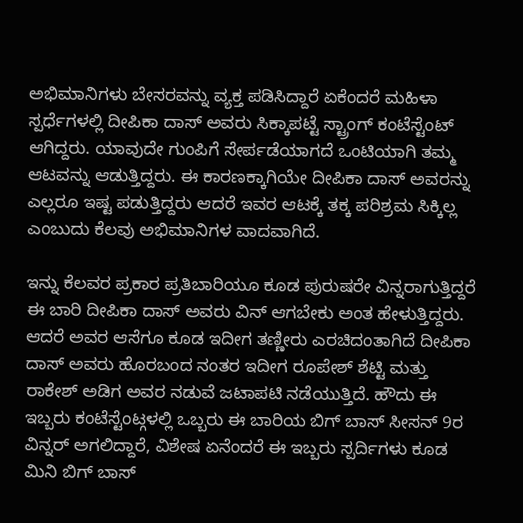ಅಭಿಮಾನಿಗಳು ಬೇಸರವನ್ನು ವ್ಯಕ್ತ ಪಡಿಸಿದ್ದಾರೆ ಏಕೆಂದರೆ ಮಹಿಳಾ ಸ್ಪರ್ಧೆಗಳಲ್ಲಿ ದೀಪಿಕಾ ದಾಸ್ ಅವರು ಸಿಕ್ಕಾಪಟ್ಟೆ ಸ್ಟ್ರಾಂಗ್ ಕಂಟೆಸ್ಟೆಂಟ್ ಆಗಿದ್ದರು. ಯಾವುದೇ ಗುಂಪಿಗೆ ಸೇರ್ಪಡೆಯಾಗದೆ ಒಂಟಿಯಾಗಿ ತಮ್ಮ ಆಟವನ್ನು ಆಡುತ್ತಿದ್ದರು. ಈ ಕಾರಣಕ್ಕಾಗಿಯೇ ದೀಪಿಕಾ ದಾಸ್ ಅವರನ್ನು ಎಲ್ಲರೂ ಇಷ್ಟ ಪಡುತ್ತಿದ್ದರು ಆದರೆ ಇವರ ಆಟಕ್ಕೆ ತಕ್ಕ ಪರಿಶ್ರಮ ಸಿಕ್ಕಿಲ್ಲ ಎಂಬುದು ಕೆಲವು ಅಭಿಮಾನಿಗಳ ವಾದವಾಗಿದೆ.

ಇನ್ನು ಕೆಲವರ ಪ್ರಕಾರ ಪ್ರತಿಬಾರಿಯೂ ಕೂಡ ಪುರುಷರೇ ವಿನ್ನರಾಗುತ್ತಿದ್ದರೆ ಈ ಬಾರಿ ದೀಪಿಕಾ ದಾಸ್ ಅವರು ವಿನ್ ಆಗಬೇಕು ಅಂತ ಹೇಳುತ್ತಿದ್ದರು. ಆದರೆ ಅವರ ಆಸೆಗೂ ಕೂಡ ಇದೀಗ ತಣ್ಣೀರು ಎರಚಿದಂತಾಗಿದೆ ದೀಪಿಕಾ ದಾಸ್ ಅವರು ಹೊರಬಂದ ನಂತರ ಇದೀಗ ರೂಪೇಶ್ ಶೆಟ್ಟಿ ಮತ್ತು ರಾಕೇಶ್ ಅಡಿಗ ಅವರ ನಡುವೆ ಜಟಾಪಟಿ ನಡೆಯುತ್ತಿದೆ. ಹೌದು ಈ ಇಬ್ಬರು ಕಂಟೆಸ್ಟೆಂಟ್ಗಳಲ್ಲಿ ಒಬ್ಬರು ಈ ಬಾರಿಯ ಬಿಗ್ ಬಾಸ್ ಸೀಸನ್ 9ರ ವಿನ್ನರ್ ಅಗಲಿದ್ದಾರೆ, ವಿಶೇಷ ಏನೆಂದರೆ ಈ ಇಬ್ಬರು ಸ್ಪರ್ದಿಗಳು ಕೂಡ ಮಿನಿ ಬಿಗ್ ಬಾಸ್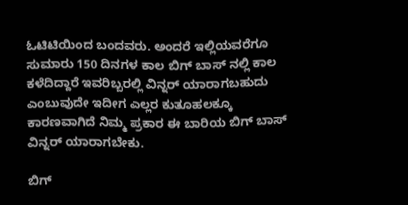ಓಟಿಟಿಯಿಂದ ಬಂದವರು. ಅಂದರೆ ಇಲ್ಲಿಯವರೆಗೂ ಸುಮಾರು 150 ದಿನಗಳ ಕಾಲ ಬಿಗ್ ಬಾಸ್ ನಲ್ಲಿ ಕಾಲ ಕಳೆದಿದ್ದಾರೆ ಇವರಿಬ್ಬರಲ್ಲಿ ವಿನ್ನರ್ ಯಾರಾಗಬಹುದು ಎಂಬುವುದೇ ಇದೀಗ ಎಲ್ಲರ ಕುತೂಹಲಕ್ಕೂ ಕಾರಣವಾಗಿದೆ ನಿಮ್ಮ ಪ್ರಕಾರ ಈ ಬಾರಿಯ ಬಿಗ್ ಬಾಸ್ ವಿನ್ನರ್ ಯಾರಾಗಬೇಕು.

ಬಿಗ್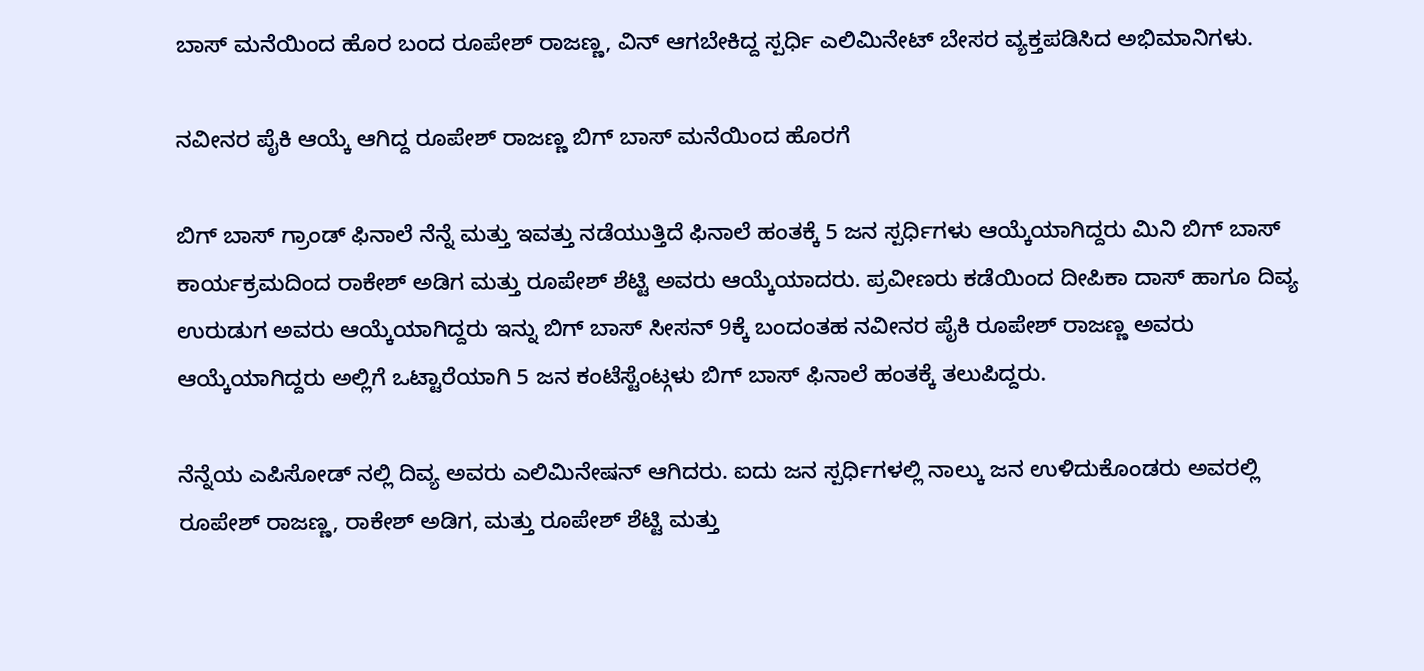ಬಾಸ್ ಮನೆಯಿಂದ ಹೊರ ಬಂದ ರೂಪೇಶ್ ರಾಜಣ್ಣ, ವಿನ್ ಆಗಬೇಕಿದ್ದ ಸ್ಪರ್ಧಿ ಎಲಿಮಿನೇಟ್ ಬೇಸರ ವ್ಯಕ್ತಪಡಿಸಿದ ಅಭಿಮಾನಿಗಳು.

ನವೀನರ ಪೈಕಿ ಆಯ್ಕೆ ಆಗಿದ್ದ ರೂಪೇಶ್ ರಾಜಣ್ಣ ಬಿಗ್ ಬಾಸ್ ಮನೆಯಿಂದ ಹೊರಗೆ

ಬಿಗ್ ಬಾಸ್ ಗ್ರಾಂಡ್ ಫಿನಾಲೆ ನೆನ್ನೆ ಮತ್ತು ಇವತ್ತು ನಡೆಯುತ್ತಿದೆ ಫಿನಾಲೆ ಹಂತಕ್ಕೆ 5 ಜನ ಸ್ಪರ್ಧಿಗಳು ಆಯ್ಕೆಯಾಗಿದ್ದರು ಮಿನಿ ಬಿಗ್ ಬಾಸ್ ಕಾರ್ಯಕ್ರಮದಿಂದ ರಾಕೇಶ್ ಅಡಿಗ ಮತ್ತು ರೂಪೇಶ್ ಶೆಟ್ಟಿ ಅವರು ಆಯ್ಕೆಯಾದರು. ಪ್ರವೀಣರು ಕಡೆಯಿಂದ ದೀಪಿಕಾ ದಾಸ್ ಹಾಗೂ ದಿವ್ಯ ಉರುಡುಗ ಅವರು ಆಯ್ಕೆಯಾಗಿದ್ದರು ಇನ್ನು ಬಿಗ್ ಬಾಸ್ ಸೀಸನ್ 9ಕ್ಕೆ ಬಂದಂತಹ ನವೀನರ ಪೈಕಿ ರೂಪೇಶ್ ರಾಜಣ್ಣ ಅವರು ಆಯ್ಕೆಯಾಗಿದ್ದರು ಅಲ್ಲಿಗೆ ಒಟ್ಟಾರೆಯಾಗಿ 5 ಜನ ಕಂಟೆಸ್ಟೆಂಟ್ಗಳು ಬಿಗ್ ಬಾಸ್ ಫಿನಾಲೆ ಹಂತಕ್ಕೆ ತಲುಪಿದ್ದರು.

ನೆನ್ನೆಯ ಎಪಿಸೋಡ್ ನಲ್ಲಿ ದಿವ್ಯ ಅವರು ಎಲಿಮಿನೇಷನ್ ಆಗಿದರು. ಐದು ಜನ ಸ್ಪರ್ಧಿಗಳಲ್ಲಿ ನಾಲ್ಕು ಜನ ಉಳಿದುಕೊಂಡರು ಅವರಲ್ಲಿ ರೂಪೇಶ್ ರಾಜಣ್ಣ, ರಾಕೇಶ್ ಅಡಿಗ, ಮತ್ತು ರೂಪೇಶ್ ಶೆಟ್ಟಿ ಮತ್ತು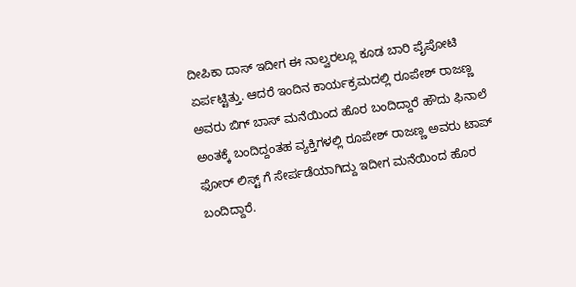ದೀಪಿಕಾ ದಾಸ್ ಇದೀಗ ಈ ನಾಲ್ವರಲ್ಲೂ ಕೂಡ ಬಾರಿ ಪೈಪೋಟಿ ಏರ್ಪಟ್ಟಿತ್ತು. ಆದರೆ ಇಂದಿನ ಕಾರ್ಯಕ್ರಮದಲ್ಲಿ ರೂಪೇಶ್ ರಾಜಣ್ಣ ಅವರು ಬಿಗ್ ಬಾಸ್ ಮನೆಯಿಂದ ಹೊರ ಬಂದಿದ್ದಾರೆ ಹೌದು ಫಿನಾಲೆ ಅಂತಕ್ಕೆ ಬಂದಿದ್ದಂತಹ ವ್ಯಕ್ತಿಗಳಲ್ಲಿ ರೂಪೇಶ್ ರಾಜಣ್ಣ ಅವರು ಟಾಪ್ ಫೋರ್ ಲಿಸ್ಟ್ ಗೆ ಸೇರ್ಪಡೆಯಾಗಿದ್ದು ಇದೀಗ ಮನೆಯಿಂದ ಹೊರ ಬಂದಿದ್ದಾರೆ.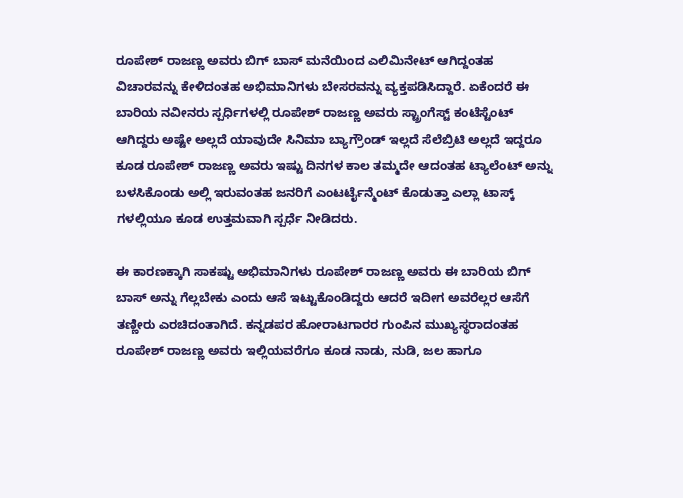ರೂಪೇಶ್ ರಾಜಣ್ಣ ಅವರು ಬಿಗ್ ಬಾಸ್ ಮನೆಯಿಂದ ಎಲಿಮಿನೇಟ್ ಆಗಿದ್ದಂತಹ ವಿಚಾರವನ್ನು ಕೇಳಿದಂತಹ ಅಭಿಮಾನಿಗಳು ಬೇಸರವನ್ನು ವ್ಯಕ್ತಪಡಿಸಿದ್ದಾರೆ. ಏಕೆಂದರೆ ಈ ಬಾರಿಯ ನವೀನರು ಸ್ಪರ್ಧಿಗಳಲ್ಲಿ ರೂಪೇಶ್ ರಾಜಣ್ಣ ಅವರು ಸ್ಟ್ರಾಂಗೆಸ್ಟ್ ಕಂಟೆಸ್ಟೆಂಟ್ ಆಗಿದ್ದರು ಅಷ್ಟೇ ಅಲ್ಲದೆ ಯಾವುದೇ ಸಿನಿಮಾ ಬ್ಯಾಗ್ರೌಂಡ್ ಇಲ್ಲದೆ ಸೆಲೆಬ್ರಿಟಿ ಅಲ್ಲದೆ ಇದ್ದರೂ ಕೂಡ ರೂಪೇಶ್ ರಾಜಣ್ಣ ಅವರು ಇಷ್ಟು ದಿನಗಳ ಕಾಲ ತಮ್ಮದೇ ಆದಂತಹ ಟ್ಯಾಲೆಂಟ್ ಅನ್ನು ಬಳಸಿಕೊಂಡು ಅಲ್ಲಿ ಇರುವಂತಹ ಜನರಿಗೆ ಎಂಟರ್ಟೈನ್ಮೆಂಟ್ ಕೊಡುತ್ತಾ ಎಲ್ಲಾ ಟಾಸ್ಕ್ ಗಳಲ್ಲಿಯೂ ಕೂಡ ಉತ್ತಮವಾಗಿ ಸ್ಪರ್ಧೆ ನೀಡಿದರು.

ಈ ಕಾರಣಕ್ಕಾಗಿ ಸಾಕಷ್ಟು ಅಭಿಮಾನಿಗಳು ರೂಪೇಶ್ ರಾಜಣ್ಣ ಅವರು ಈ ಬಾರಿಯ ಬಿಗ್ ಬಾಸ್ ಅನ್ನು ಗೆಲ್ಲಬೇಕು ಎಂದು ಆಸೆ ಇಟ್ಟುಕೊಂಡಿದ್ದರು ಆದರೆ ಇದೀಗ ಅವರೆಲ್ಲರ ಆಸೆಗೆ ತಣ್ಣೀರು ಎರಚಿದಂತಾಗಿದೆ. ಕನ್ನಡಪರ ಹೋರಾಟಗಾರರ ಗುಂಪಿನ ಮುಖ್ಯಸ್ಥರಾದಂತಹ ರೂಪೇಶ್ ರಾಜಣ್ಣ ಅವರು ಇಲ್ಲಿಯವರೆಗೂ ಕೂಡ ನಾಡು, ನುಡಿ, ಜಲ ಹಾಗೂ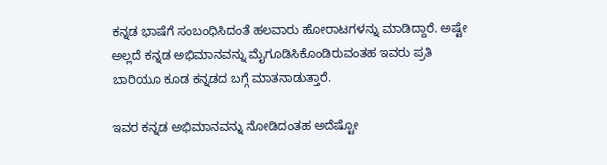ಕನ್ನಡ ಭಾಷೆಗೆ ಸಂಬಂಧಿಸಿದಂತೆ ಹಲವಾರು ಹೋರಾಟಗಳನ್ನು ಮಾಡಿದ್ದಾರೆ. ಅಷ್ಟೇ ಅಲ್ಲದೆ ಕನ್ನಡ ಅಭಿಮಾನವನ್ನು ಮೈಗೂಡಿಸಿಕೊಂಡಿರುವಂತಹ ಇವರು ಪ್ರತಿ ಬಾರಿಯೂ ಕೂಡ ಕನ್ನಡದ ಬಗ್ಗೆ ಮಾತನಾಡುತ್ತಾರೆ.

ಇವರ ಕನ್ನಡ ಅಭಿಮಾನವನ್ನು ನೋಡಿದಂತಹ ಅದೆಷ್ಟೋ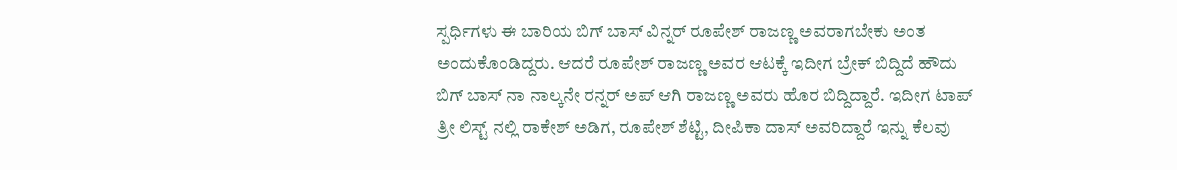ಸ್ಪರ್ಧಿಗಳು ಈ ಬಾರಿಯ ಬಿಗ್ ಬಾಸ್ ವಿನ್ನರ್ ರೂಪೇಶ್ ರಾಜಣ್ಣ ಅವರಾಗಬೇಕು ಅಂತ ಅಂದುಕೊಂಡಿದ್ದರು. ಆದರೆ ರೂಪೇಶ್ ರಾಜಣ್ಣ ಅವರ ಆಟಕ್ಕೆ ಇದೀಗ ಬ್ರೇಕ್ ಬಿದ್ದಿದೆ ಹೌದು ಬಿಗ್ ಬಾಸ್ ನಾ ನಾಲ್ಕನೇ ರನ್ನರ್ ಅಪ್ ಆಗಿ ರಾಜಣ್ಣ ಅವರು ಹೊರ ಬಿದ್ದಿದ್ದಾರೆ. ಇದೀಗ ಟಾಪ್ ತ್ರೀ ಲಿಸ್ಟ್ ನಲ್ಲಿ ರಾಕೇಶ್ ಅಡಿಗ, ರೂಪೇಶ್ ಶೆಟ್ಟಿ, ದೀಪಿಕಾ ದಾಸ್ ಅವರಿದ್ದಾರೆ ಇನ್ನು ಕೆಲವು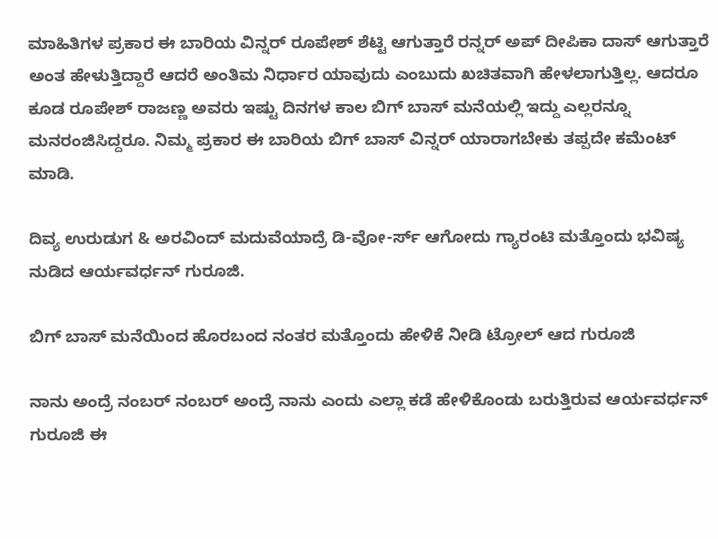ಮಾಹಿತಿಗಳ ಪ್ರಕಾರ ಈ ಬಾರಿಯ ವಿನ್ನರ್ ರೂಪೇಶ್ ಶೆಟ್ಟಿ ಆಗುತ್ತಾರೆ ರನ್ನರ್ ಅಪ್ ದೀಪಿಕಾ ದಾಸ್ ಆಗುತ್ತಾರೆ ಅಂತ ಹೇಳುತ್ತಿದ್ದಾರೆ ಆದರೆ ಅಂತಿಮ ನಿರ್ಧಾರ ಯಾವುದು ಎಂಬುದು ಖಚಿತವಾಗಿ ಹೇಳಲಾಗುತ್ತಿಲ್ಲ. ಆದರೂ ಕೂಡ ರೂಪೇಶ್ ರಾಜಣ್ಣ ಅವರು ಇಷ್ಟು ದಿನಗಳ ಕಾಲ ಬಿಗ್ ಬಾಸ್ ಮನೆಯಲ್ಲಿ ಇದ್ದು ಎಲ್ಲರನ್ನೂ ಮನರಂಜಿಸಿದ್ದರೂ. ನಿಮ್ಮ ಪ್ರಕಾರ ಈ ಬಾರಿಯ ಬಿಗ್ ಬಾಸ್ ವಿನ್ನರ್ ಯಾರಾಗಬೇಕು ತಪ್ಪದೇ ಕಮೆಂಟ್ ಮಾಡಿ.

ದಿವ್ಯ ಉರುಡುಗ & ಅರವಿಂದ್ ಮದುವೆಯಾದ್ರೆ ಡಿ-ವೋ-ರ್ಸ್ ಆಗೋದು ಗ್ಯಾರಂಟಿ ಮತ್ತೊಂದು ಭವಿಷ್ಯ ನುಡಿದ ಆರ್ಯವರ್ಧನ್ ಗುರೂಜಿ.

ಬಿಗ್ ಬಾಸ್ ಮನೆಯಿಂದ ಹೊರಬಂದ ನಂತರ ಮತ್ತೊಂದು ಹೇಳಿಕೆ ನೀಡಿ ಟ್ರೋಲ್ ಆದ ಗುರೂಜಿ

ನಾನು ಅಂದ್ರೆ ನಂಬರ್ ನಂಬರ್ ಅಂದ್ರೆ ನಾನು ಎಂದು ಎಲ್ಲಾ ಕಡೆ ಹೇಳಿಕೊಂಡು ಬರುತ್ತಿರುವ ಆರ್ಯವರ್ಧನ್ ಗುರೂಜಿ ಈ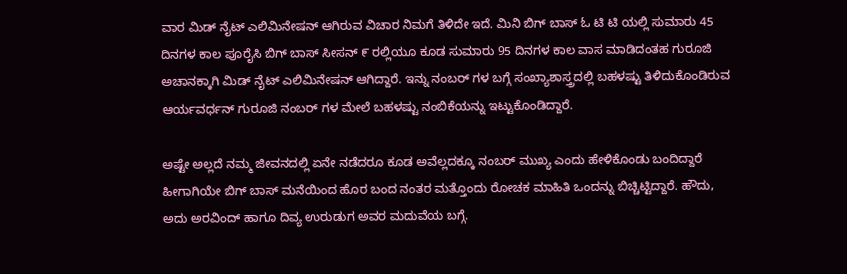ವಾರ ಮಿಡ್ ನೈಟ್ ಎಲಿಮಿನೇಷನ್ ಆಗಿರುವ ವಿಚಾರ ನಿಮಗೆ ತಿಳಿದೇ ಇದೆ. ಮಿನಿ ಬಿಗ್ ಬಾಸ್ ಓ ಟಿ ಟಿ ಯಲ್ಲಿ ಸುಮಾರು 45 ದಿನಗಳ ಕಾಲ ಪೂರೈಸಿ ಬಿಗ್ ಬಾಸ್ ಸೀಸನ್ ೯ ರಲ್ಲಿಯೂ ಕೂಡ ಸುಮಾರು 95 ದಿನಗಳ ಕಾಲ ವಾಸ ಮಾಡಿದಂತಹ ಗುರೂಜಿ ಅಚಾನಕ್ಕಾಗಿ ಮಿಡ್ ನೈಟ್ ಎಲಿಮಿನೇಷನ್ ಆಗಿದ್ದಾರೆ. ಇನ್ನು ನಂಬರ್ ಗಳ ಬಗ್ಗೆ ಸಂಖ್ಯಾಶಾಸ್ತ್ರದಲ್ಲಿ ಬಹಳಷ್ಟು ತಿಳಿದುಕೊಂಡಿರುವ ಆರ್ಯವರ್ಧನ್ ಗುರೂಜಿ ನಂಬರ್ ಗಳ ಮೇಲೆ ಬಹಳಷ್ಟು ನಂಬಿಕೆಯನ್ನು ಇಟ್ಟುಕೊಂಡಿದ್ದಾರೆ.

ಅಷ್ಟೇ ಅಲ್ಲದೆ ನಮ್ಮ ಜೀವನದಲ್ಲಿ ಏನೇ ನಡೆದರೂ ಕೂಡ ಅವೆಲ್ಲದಕ್ಕೂ ನಂಬರ್ ಮುಖ್ಯ ಎಂದು ಹೇಳಿಕೊಂಡು ಬಂದಿದ್ದಾರೆ ಹೀಗಾಗಿಯೇ ಬಿಗ್ ಬಾಸ್ ಮನೆಯಿಂದ ಹೊರ ಬಂದ ನಂತರ ಮತ್ತೊಂದು ರೋಚಕ ಮಾಹಿತಿ ಒಂದನ್ನು ಬಿಚ್ಚಿಟ್ಟಿದ್ದಾರೆ. ಹೌದು, ಅದು ಅರವಿಂದ್ ಹಾಗೂ ದಿವ್ಯ ಉರುಡುಗ ಅವರ ಮದುವೆಯ ಬಗ್ಗೆ.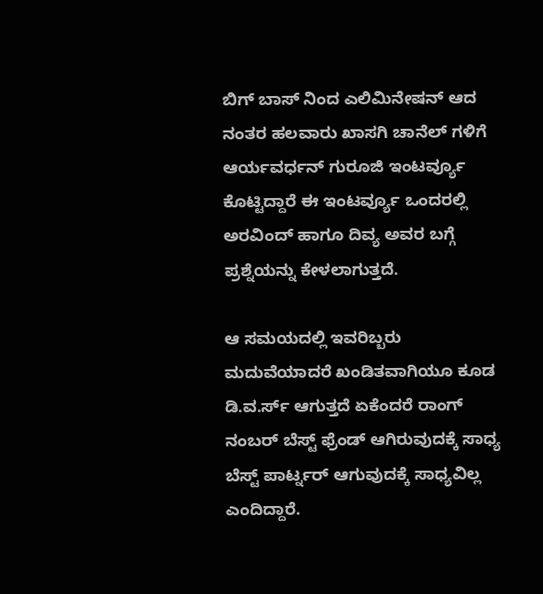ಬಿಗ್ ಬಾಸ್ ನಿಂದ ಎಲಿಮಿನೇಷನ್ ಆದ ನಂತರ ಹಲವಾರು ಖಾಸಗಿ ಚಾನೆಲ್ ಗಳಿಗೆ ಆರ್ಯವರ್ಧನ್ ಗುರೂಜಿ ಇಂಟರ್ವ್ಯೂ ಕೊಟ್ಟಿದ್ದಾರೆ ಈ ಇಂಟರ್ವ್ಯೂ ಒಂದರಲ್ಲಿ ಅರವಿಂದ್ ಹಾಗೂ ದಿವ್ಯ ಅವರ ಬಗ್ಗೆ ಪ್ರಶ್ನೆಯನ್ನು ಕೇಳಲಾಗುತ್ತದೆ.

ಆ ಸಮಯದಲ್ಲಿ ಇವರಿಬ್ಬರು ಮದುವೆಯಾದರೆ ಖಂಡಿತವಾಗಿಯೂ ಕೂಡ ಡಿ.ವ.ರ್ಸ್ ಆಗುತ್ತದೆ ಏಕೆಂದರೆ ರಾಂಗ್ ನಂಬರ್ ಬೆಸ್ಟ್ ಫ್ರೆಂಡ್ ಆಗಿರುವುದಕ್ಕೆ ಸಾಧ್ಯ ಬೆಸ್ಟ್ ಪಾರ್ಟ್ನರ್ ಆಗುವುದಕ್ಕೆ ಸಾಧ್ಯವಿಲ್ಲ ಎಂದಿದ್ದಾರೆ.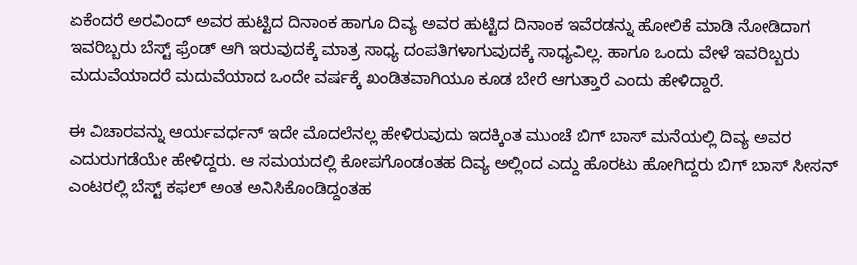ಏಕೆಂದರೆ ಅರವಿಂದ್ ಅವರ ಹುಟ್ಟಿದ ದಿನಾಂಕ ಹಾಗೂ ದಿವ್ಯ ಅವರ ಹುಟ್ಟಿದ ದಿನಾಂಕ ಇವೆರಡನ್ನು ಹೋಲಿಕೆ ಮಾಡಿ ನೋಡಿದಾಗ ಇವರಿಬ್ಬರು ಬೆಸ್ಟ್ ಫ್ರೆಂಡ್ ಆಗಿ ಇರುವುದಕ್ಕೆ ಮಾತ್ರ ಸಾಧ್ಯ ದಂಪತಿಗಳಾಗುವುದಕ್ಕೆ ಸಾಧ್ಯವಿಲ್ಲ. ಹಾಗೂ ಒಂದು ವೇಳೆ ಇವರಿಬ್ಬರು ಮದುವೆಯಾದರೆ ಮದುವೆಯಾದ ಒಂದೇ ವರ್ಷಕ್ಕೆ ಖಂಡಿತವಾಗಿಯೂ ಕೂಡ ಬೇರೆ ಆಗುತ್ತಾರೆ ಎಂದು ಹೇಳಿದ್ದಾರೆ.

ಈ ವಿಚಾರವನ್ನು ಆರ್ಯವರ್ಧನ್ ಇದೇ ಮೊದಲೆನಲ್ಲ ಹೇಳಿರುವುದು ಇದಕ್ಕಿಂತ ಮುಂಚೆ ಬಿಗ್ ಬಾಸ್ ಮನೆಯಲ್ಲಿ ದಿವ್ಯ ಅವರ ಎದುರುಗಡೆಯೇ ಹೇಳಿದ್ದರು. ಆ ಸಮಯದಲ್ಲಿ ಕೋಪಗೊಂಡಂತಹ ದಿವ್ಯ ಅಲ್ಲಿಂದ ಎದ್ದು ಹೊರಟು ಹೋಗಿದ್ದರು ಬಿಗ್ ಬಾಸ್ ಸೀಸನ್ ಎಂಟರಲ್ಲಿ ಬೆಸ್ಟ್ ಕಫಲ್ ಅಂತ ಅನಿಸಿಕೊಂಡಿದ್ದಂತಹ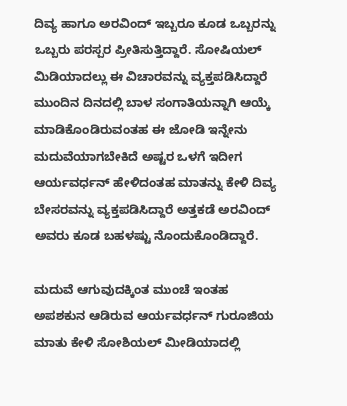ದಿವ್ಯ ಹಾಗೂ ಅರವಿಂದ್ ಇಬ್ಬರೂ ಕೂಡ ಒಬ್ಬರನ್ನು ಒಬ್ಬರು ಪರಸ್ಪರ ಪ್ರೀತಿಸುತ್ತಿದ್ದಾರೆ. ಸೋಷಿಯಲ್ ಮಿಡಿಯಾದಲ್ಲು ಈ ವಿಚಾರವನ್ನು ವ್ಯಕ್ತಪಡಿಸಿದ್ದಾರೆ ಮುಂದಿನ ದಿನದಲ್ಲಿ ಬಾಳ ಸಂಗಾತಿಯನ್ನಾಗಿ ಆಯ್ಕೆ ಮಾಡಿಕೊಂಡಿರುವಂತಹ ಈ ಜೋಡಿ ಇನ್ನೇನು ಮದುವೆಯಾಗಬೇಕಿದೆ ಅಷ್ಟರ ಒಳಗೆ ಇದೀಗ ಆರ್ಯವರ್ಧನ್ ಹೇಳಿದಂತಹ ಮಾತನ್ನು ಕೇಳಿ ದಿವ್ಯ ಬೇಸರವನ್ನು ವ್ಯಕ್ತಪಡಿಸಿದ್ದಾರೆ ಅತ್ತಕಡೆ ಅರವಿಂದ್ ಅವರು ಕೂಡ ಬಹಳಷ್ಟು ನೊಂದುಕೊಂಡಿದ್ದಾರೆ.

ಮದುವೆ ಆಗುವುದಕ್ಕಿಂತ ಮುಂಚೆ ಇಂತಹ ಅಪಶಕುನ ಆಡಿರುವ ಆರ್ಯವರ್ಧನ್ ಗುರೂಜಿಯ ಮಾತು ಕೇಳಿ ಸೋಶಿಯಲ್ ಮೀಡಿಯಾದಲ್ಲಿ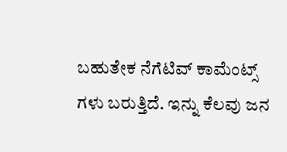ಬಹುತೇಕ ನೆಗೆಟಿವ್ ಕಾಮೆಂಟ್ಸ್ ಗಳು ಬರುತ್ತಿದೆ. ಇನ್ನು ಕೆಲವು ಜನ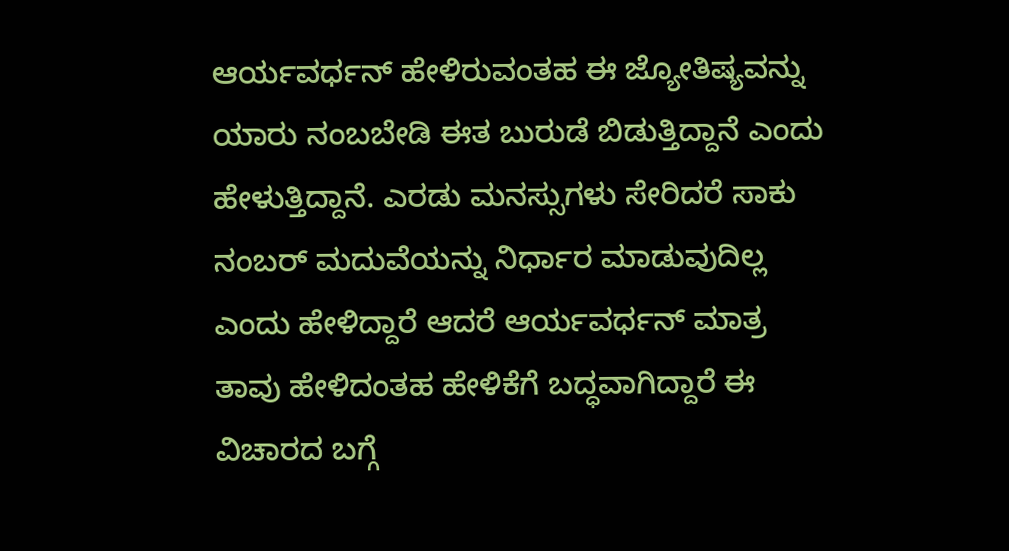ಆರ್ಯವರ್ಧನ್ ಹೇಳಿರುವಂತಹ ಈ ಜ್ಯೋತಿಷ್ಯವನ್ನು ಯಾರು ನಂಬಬೇಡಿ ಈತ ಬುರುಡೆ ಬಿಡುತ್ತಿದ್ದಾನೆ ಎಂದು ಹೇಳುತ್ತಿದ್ದಾನೆ. ಎರಡು ಮನಸ್ಸುಗಳು ಸೇರಿದರೆ ಸಾಕು ನಂಬರ್ ಮದುವೆಯನ್ನು ನಿರ್ಧಾರ ಮಾಡುವುದಿಲ್ಲ ಎಂದು ಹೇಳಿದ್ದಾರೆ ಆದರೆ ಆರ್ಯವರ್ಧನ್ ಮಾತ್ರ ತಾವು ಹೇಳಿದಂತಹ ಹೇಳಿಕೆಗೆ ಬದ್ಧವಾಗಿದ್ದಾರೆ ಈ ವಿಚಾರದ ಬಗ್ಗೆ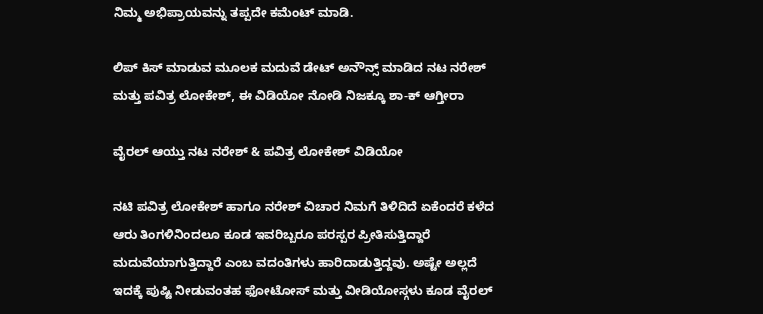ನಿಮ್ಮ ಅಭಿಪ್ರಾಯವನ್ನು ತಪ್ಪದೇ ಕಮೆಂಟ್ ಮಾಡಿ.

ಲಿಪ್ ಕಿಸ್ ಮಾಡುವ ಮೂಲಕ ಮದುವೆ ಡೇಟ್ ಅನೌನ್ಸ್ ಮಾಡಿದ ನಟ ನರೇಶ್ ಮತ್ತು ಪವಿತ್ರ ಲೋಕೇಶ್, ಈ ವಿಡಿಯೋ ನೋಡಿ ನಿಜಕ್ಕೂ ಶಾ-ಕ್ ಆಗ್ತೀರಾ

ವೈರಲ್ ಆಯ್ತು ನಟ ನರೇಶ್ & ಪವಿತ್ರ ಲೋಕೇಶ್ ವಿಡಿಯೋ

ನಟಿ ಪವಿತ್ರ ಲೋಕೇಶ್ ಹಾಗೂ ನರೇಶ್ ವಿಚಾರ ನಿಮಗೆ ತಿಳಿದಿದೆ ಏಕೆಂದರೆ ಕಳೆದ ಆರು ತಿಂಗಳಿನಿಂದಲೂ ಕೂಡ ಇವರಿಬ್ಬರೂ ಪರಸ್ಪರ ಪ್ರೀತಿಸುತ್ತಿದ್ದಾರೆ ಮದುವೆಯಾಗುತ್ತಿದ್ದಾರೆ ಎಂಬ ವದಂತಿಗಳು ಹಾರಿದಾಡುತ್ತಿದ್ದವು. ಅಷ್ಟೇ ಅಲ್ಲದೆ ಇದಕ್ಕೆ ಪುಷ್ಟಿ ನೀಡುವಂತಹ ಫೋಟೋಸ್ ಮತ್ತು ವೀಡಿಯೋಸ್ಗಳು ಕೂಡ ವೈರಲ್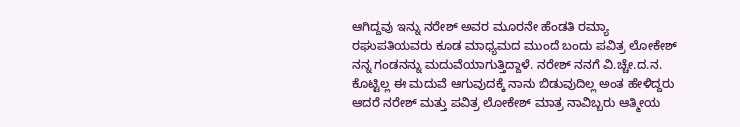ಆಗಿದ್ದವು ಇನ್ನು ನರೇಶ್ ಅವರ ಮೂರನೇ ಹೆಂಡತಿ ರಮ್ಯಾ ರಘುಪತಿಯವರು ಕೂಡ ಮಾಧ್ಯಮದ ಮುಂದೆ ಬಂದು ಪವಿತ್ರ ಲೋಕೇಶ್ ನನ್ನ ಗಂಡನನ್ನು ಮದುವೆಯಾಗುತ್ತಿದ್ದಾಳೆ. ನರೇಶ್ ನನಗೆ ವಿ.ಚ್ಚೇ.ದ.ನ. ಕೊಟ್ಟಿಲ್ಲ ಈ ಮದುವೆ ಆಗುವುದಕ್ಕೆ ನಾನು ಬಿಡುವುದಿಲ್ಲ ಅಂತ ಹೇಳಿದ್ದರು ಆದರೆ ನರೇಶ್ ಮತ್ತು ಪವಿತ್ರ ಲೋಕೇಶ್ ಮಾತ್ರ ನಾವಿಬ್ಬರು ಆತ್ಮೀಯ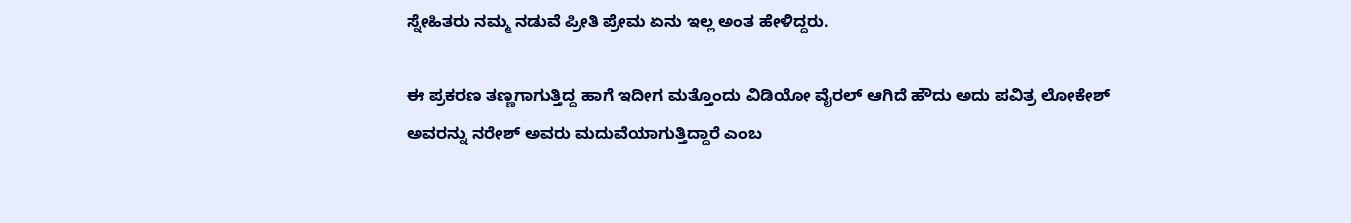ಸ್ನೇಹಿತರು ನಮ್ಮ ನಡುವೆ ಪ್ರೀತಿ ಪ್ರೇಮ ಏನು ಇಲ್ಲ ಅಂತ ಹೇಳಿದ್ದರು.

ಈ ಪ್ರಕರಣ ತಣ್ಣಗಾಗುತ್ತಿದ್ದ ಹಾಗೆ ಇದೀಗ ಮತ್ತೊಂದು ವಿಡಿಯೋ ವೈರಲ್ ಆಗಿದೆ ಹೌದು ಅದು ಪವಿತ್ರ ಲೋಕೇಶ್ ಅವರನ್ನು ನರೇಶ್ ಅವರು ಮದುವೆಯಾಗುತ್ತಿದ್ದಾರೆ ಎಂಬ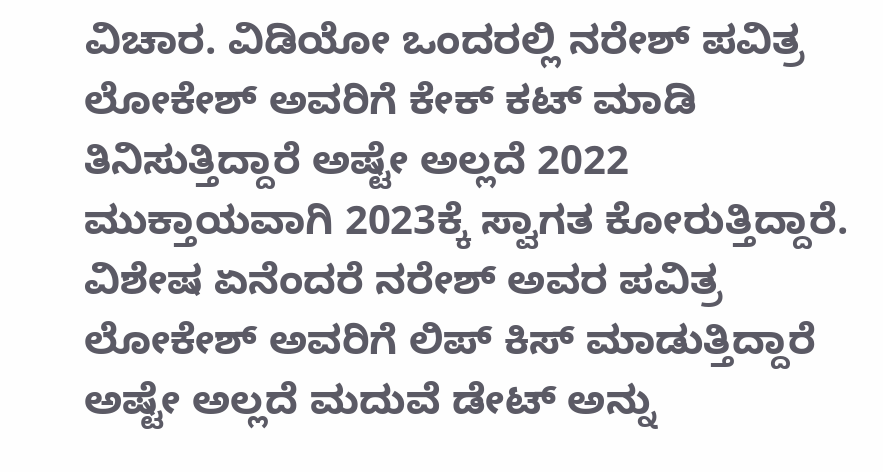ವಿಚಾರ. ವಿಡಿಯೋ ಒಂದರಲ್ಲಿ ನರೇಶ್ ಪವಿತ್ರ ಲೋಕೇಶ್ ಅವರಿಗೆ ಕೇಕ್ ಕಟ್ ಮಾಡಿ ತಿನಿಸುತ್ತಿದ್ದಾರೆ ಅಷ್ಟೇ ಅಲ್ಲದೆ 2022 ಮುಕ್ತಾಯವಾಗಿ 2023ಕ್ಕೆ ಸ್ವಾಗತ ಕೋರುತ್ತಿದ್ದಾರೆ. ವಿಶೇಷ ಏನೆಂದರೆ ನರೇಶ್ ಅವರ ಪವಿತ್ರ ಲೋಕೇಶ್ ಅವರಿಗೆ ಲಿಪ್ ಕಿಸ್ ಮಾಡುತ್ತಿದ್ದಾರೆ ಅಷ್ಟೇ ಅಲ್ಲದೆ ಮದುವೆ ಡೇಟ್ ಅನ್ನು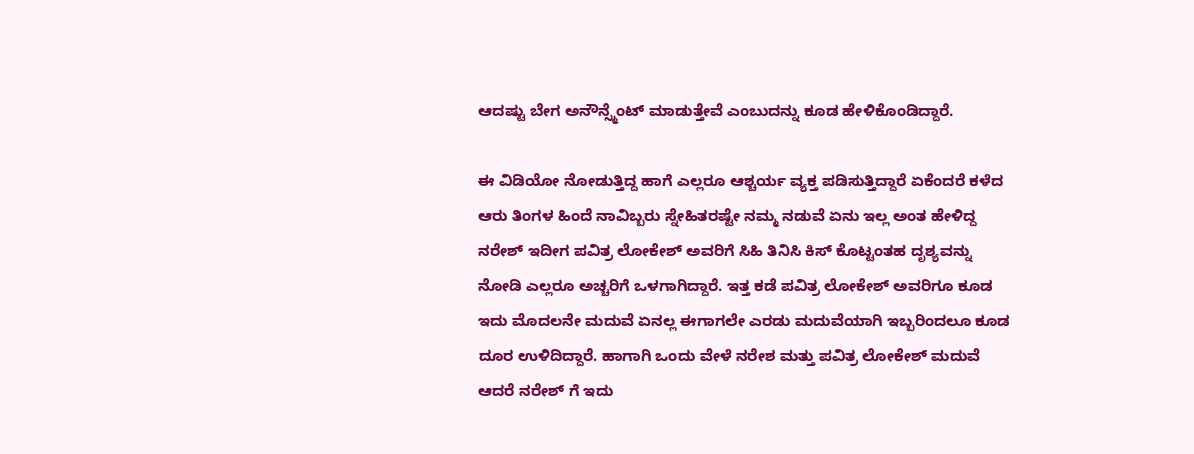ಆದಷ್ಟು ಬೇಗ ಅನೌನ್ಸ್ಮೆಂಟ್ ಮಾಡುತ್ತೇವೆ ಎಂಬುದನ್ನು ಕೂಡ ಹೇಳಿಕೊಂಡಿದ್ದಾರೆ.

ಈ ವಿಡಿಯೋ ನೋಡುತ್ತಿದ್ದ ಹಾಗೆ ಎಲ್ಲರೂ ಆಶ್ಚರ್ಯ ವ್ಯಕ್ತ ಪಡಿಸುತ್ತಿದ್ದಾರೆ ಏಕೆಂದರೆ ಕಳೆದ ಆರು ತಿಂಗಳ ಹಿಂದೆ ನಾವಿಬ್ಬರು ಸ್ನೇಹಿತರಷ್ಟೇ ನಮ್ಮ ನಡುವೆ ಏನು ಇಲ್ಲ ಅಂತ ಹೇಳಿದ್ದ ನರೇಶ್ ಇದೀಗ ಪವಿತ್ರ ಲೋಕೇಶ್ ಅವರಿಗೆ ಸಿಹಿ ತಿನಿಸಿ ಕಿಸ್ ಕೊಟ್ಟಂತಹ ದೃಶ್ಯವನ್ನು ನೋಡಿ ಎಲ್ಲರೂ ಅಚ್ಚರಿಗೆ ಒಳಗಾಗಿದ್ದಾರೆ. ಇತ್ತ ಕಡೆ ಪವಿತ್ರ ಲೋಕೇಶ್ ಅವರಿಗೂ ಕೂಡ ಇದು ಮೊದಲನೇ ಮದುವೆ ಏನಲ್ಲ ಈಗಾಗಲೇ ಎರಡು ಮದುವೆಯಾಗಿ ಇಬ್ಬರಿಂದಲೂ ಕೂಡ ದೂರ ಉಳಿದಿದ್ದಾರೆ. ಹಾಗಾಗಿ ಒಂದು ವೇಳೆ ನರೇಶ ಮತ್ತು ಪವಿತ್ರ ಲೋಕೇಶ್ ಮದುವೆ ಆದರೆ ನರೇಶ್ ಗೆ ಇದು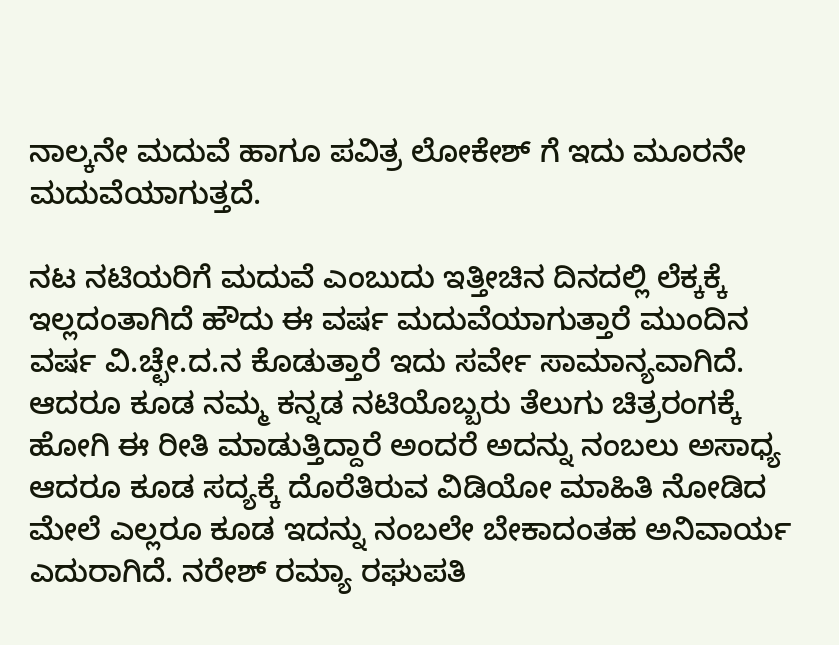ನಾಲ್ಕನೇ ಮದುವೆ ಹಾಗೂ ಪವಿತ್ರ ಲೋಕೇಶ್ ಗೆ ಇದು ಮೂರನೇ ಮದುವೆಯಾಗುತ್ತದೆ.

ನಟ ನಟಿಯರಿಗೆ ಮದುವೆ ಎಂಬುದು ಇತ್ತೀಚಿನ ದಿನದಲ್ಲಿ ಲೆಕ್ಕಕ್ಕೆ ಇಲ್ಲದಂತಾಗಿದೆ ಹೌದು ಈ ವರ್ಷ ಮದುವೆಯಾಗುತ್ತಾರೆ ಮುಂದಿನ ವರ್ಷ ವಿ.ಚ್ಛೇ.ದ.ನ ಕೊಡುತ್ತಾರೆ ಇದು ಸರ್ವೇ ಸಾಮಾನ್ಯವಾಗಿದೆ. ಆದರೂ ಕೂಡ ನಮ್ಮ ಕನ್ನಡ ನಟಿಯೊಬ್ಬರು ತೆಲುಗು ಚಿತ್ರರಂಗಕ್ಕೆ ಹೋಗಿ ಈ ರೀತಿ ಮಾಡುತ್ತಿದ್ದಾರೆ ಅಂದರೆ ಅದನ್ನು ನಂಬಲು ಅಸಾಧ್ಯ ಆದರೂ ಕೂಡ ಸದ್ಯಕ್ಕೆ ದೊರೆತಿರುವ ವಿಡಿಯೋ ಮಾಹಿತಿ ನೋಡಿದ ಮೇಲೆ ಎಲ್ಲರೂ ಕೂಡ ಇದನ್ನು ನಂಬಲೇ ಬೇಕಾದಂತಹ ಅನಿವಾರ್ಯ ಎದುರಾಗಿದೆ. ನರೇಶ್ ರಮ್ಯಾ ರಘುಪತಿ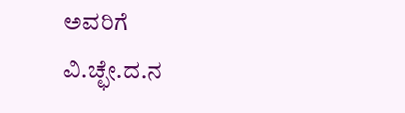ಅವರಿಗೆ ವಿ.ಚ್ಛೇ.ದ.ನ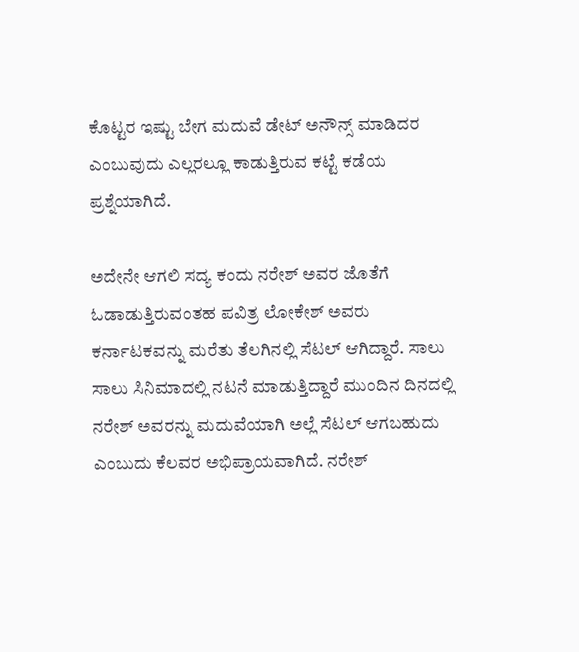ಕೊಟ್ಟರ ಇಷ್ಟು ಬೇಗ ಮದುವೆ ಡೇಟ್ ಅನೌನ್ಸ್ ಮಾಡಿದರ ಎಂಬುವುದು ಎಲ್ಲರಲ್ಲೂ ಕಾಡುತ್ತಿರುವ ಕಟ್ಟೆ ಕಡೆಯ ಪ್ರಶ್ನೆಯಾಗಿದೆ.

ಅದೇನೇ ಆಗಲಿ ಸದ್ಯ ಕಂದು ನರೇಶ್ ಅವರ ಜೊತೆಗೆ ಓಡಾಡುತ್ತಿರುವಂತಹ ಪವಿತ್ರ ಲೋಕೇಶ್ ಅವರು ಕರ್ನಾಟಕವನ್ನು ಮರೆತು ತೆಲಗಿನಲ್ಲಿ ಸೆಟಲ್ ಆಗಿದ್ದಾರೆ. ಸಾಲು ಸಾಲು ಸಿನಿಮಾದಲ್ಲಿ ನಟನೆ ಮಾಡುತ್ತಿದ್ದಾರೆ ಮುಂದಿನ ದಿನದಲ್ಲಿ ನರೇಶ್ ಅವರನ್ನು ಮದುವೆಯಾಗಿ ಅಲ್ಲೆ ಸೆಟಲ್ ಆಗಬಹುದು ಎಂಬುದು ಕೆಲವರ ಅಭಿಪ್ರಾಯವಾಗಿದೆ. ನರೇಶ್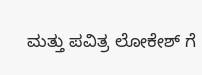ಮತ್ತು ಪವಿತ್ರ ಲೋಕೇಶ್ ಗೆ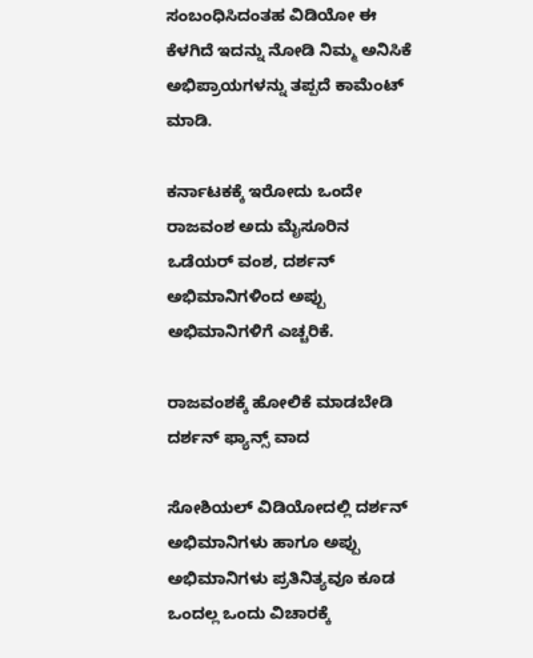ಸಂಬಂಧಿಸಿದಂತಹ ವಿಡಿಯೋ ಈ ಕೆಳಗಿದೆ ಇದನ್ನು ನೋಡಿ ನಿಮ್ಮ ಅನಿಸಿಕೆ ಅಭಿಪ್ರಾಯಗಳನ್ನು ತಪ್ಪದೆ ಕಾಮೆಂಟ್ ಮಾಡಿ.

ಕರ್ನಾಟಕಕ್ಕೆ ಇರೋದು ಒಂದೇ ರಾಜವಂಶ ಅದು ಮೈಸೂರಿನ ಒಡೆಯರ್ ವಂಶ, ದರ್ಶನ್ ಅಭಿಮಾನಿಗಳಿಂದ ಅಪ್ಪು ಅಭಿಮಾನಿಗಳಿಗೆ ಎಚ್ಚರಿಕೆ.

ರಾಜವಂಶಕ್ಕೆ ಹೋಲಿಕೆ ಮಾಡಬೇಡಿ ದರ್ಶನ್ ಫ್ಯಾನ್ಸ್ ವಾದ

ಸೋಶಿಯಲ್ ವಿಡಿಯೋದಲ್ಲಿ ದರ್ಶನ್ ಅಭಿಮಾನಿಗಳು ಹಾಗೂ ಅಪ್ಪು ಅಭಿಮಾನಿಗಳು ಪ್ರತಿನಿತ್ಯವೂ ಕೂಡ ಒಂದಲ್ಲ ಒಂದು ವಿಚಾರಕ್ಕೆ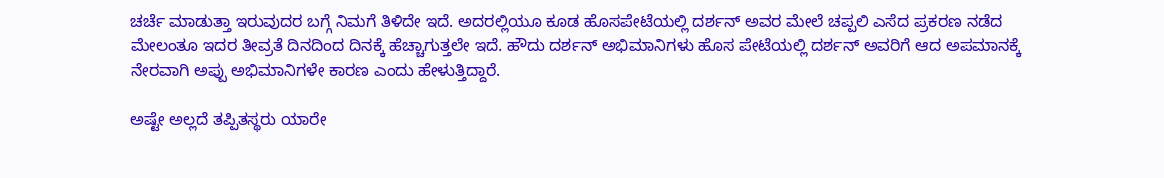ಚರ್ಚೆ ಮಾಡುತ್ತಾ ಇರುವುದರ ಬಗ್ಗೆ ನಿಮಗೆ ತಿಳಿದೇ ಇದೆ. ಅದರಲ್ಲಿಯೂ ಕೂಡ ಹೊಸಪೇಟೆಯಲ್ಲಿ ದರ್ಶನ್ ಅವರ ಮೇಲೆ ಚಪ್ಪಲಿ ಎಸೆದ ಪ್ರಕರಣ ನಡೆದ ಮೇಲಂತೂ ಇದರ ತೀವ್ರತೆ ದಿನದಿಂದ ದಿನಕ್ಕೆ ಹೆಚ್ಚಾಗುತ್ತಲೇ ಇದೆ. ಹೌದು ದರ್ಶನ್ ಅಭಿಮಾನಿಗಳು ಹೊಸ ಪೇಟೆಯಲ್ಲಿ ದರ್ಶನ್ ಅವರಿಗೆ ಆದ ಅಪಮಾನಕ್ಕೆ ನೇರವಾಗಿ ಅಪ್ಪು ಅಭಿಮಾನಿಗಳೇ ಕಾರಣ ಎಂದು ಹೇಳುತ್ತಿದ್ದಾರೆ.

ಅಷ್ಟೇ ಅಲ್ಲದೆ ತಪ್ಪಿತಸ್ಥರು ಯಾರೇ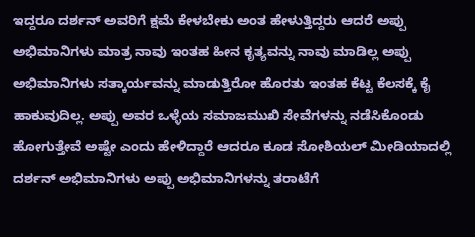ಇದ್ದರೂ ದರ್ಶನ್ ಅವರಿಗೆ ಕ್ಷಮೆ ಕೇಳಬೇಕು ಅಂತ ಹೇಳುತ್ತಿದ್ದರು ಆದರೆ ಅಪ್ಪು ಅಭಿಮಾನಿಗಳು ಮಾತ್ರ ನಾವು ಇಂತಹ ಹೀನ ಕೃತ್ಯವನ್ನು ನಾವು ಮಾಡಿಲ್ಲ ಅಪ್ಪು ಅಭಿಮಾನಿಗಳು ಸತ್ಕಾರ್ಯವನ್ನು ಮಾಡುತ್ತಿರೋ ಹೊರತು ಇಂತಹ ಕೆಟ್ಟ ಕೆಲಸಕ್ಕೆ ಕೈ ಹಾಕುವುದಿಲ್ಲ. ಅಪ್ಪು ಅವರ ಒಳ್ಳೆಯ ಸಮಾಜಮುಖಿ ಸೇವೆಗಳನ್ನು ನಡೆಸಿಕೊಂಡು ಹೋಗುತ್ತೇವೆ ಅಷ್ಟೇ ಎಂದು ಹೇಳಿದ್ದಾರೆ ಆದರೂ ಕೂಡ ಸೋಶಿಯಲ್ ಮೀಡಿಯಾದಲ್ಲಿ ದರ್ಶನ್ ಅಭಿಮಾನಿಗಳು ಅಪ್ಪು ಅಭಿಮಾನಿಗಳನ್ನು ತರಾಟೆಗೆ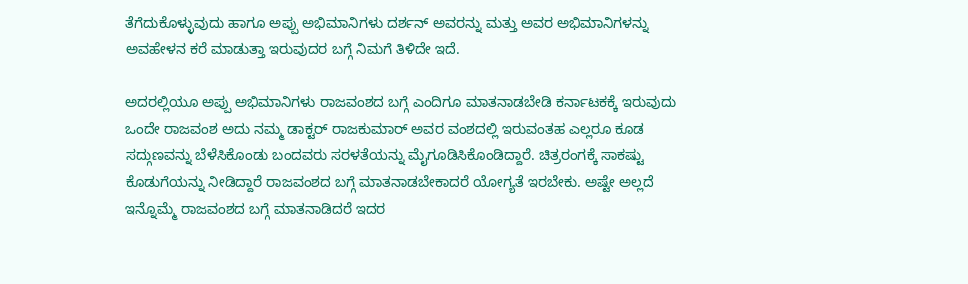ತೆಗೆದುಕೊಳ್ಳುವುದು ಹಾಗೂ ಅಪ್ಪು ಅಭಿಮಾನಿಗಳು ದರ್ಶನ್ ಅವರನ್ನು ಮತ್ತು ಅವರ ಅಭಿಮಾನಿಗಳನ್ನು ಅವಹೇಳನ ಕರೆ ಮಾಡುತ್ತಾ ಇರುವುದರ ಬಗ್ಗೆ ನಿಮಗೆ ತಿಳಿದೇ ಇದೆ.

ಅದರಲ್ಲಿಯೂ ಅಪ್ಪು ಅಭಿಮಾನಿಗಳು ರಾಜವಂಶದ ಬಗ್ಗೆ ಎಂದಿಗೂ ಮಾತನಾಡಬೇಡಿ ಕರ್ನಾಟಕಕ್ಕೆ ಇರುವುದು ಒಂದೇ ರಾಜವಂಶ ಅದು ನಮ್ಮ ಡಾಕ್ಟರ್ ರಾಜಕುಮಾರ್ ಅವರ ವಂಶದಲ್ಲಿ ಇರುವಂತಹ ಎಲ್ಲರೂ ಕೂಡ ಸದ್ಗುಣವನ್ನು ಬೆಳೆಸಿಕೊಂಡು ಬಂದವರು ಸರಳತೆಯನ್ನು ಮೈಗೂಡಿಸಿಕೊಂಡಿದ್ದಾರೆ. ಚಿತ್ರರಂಗಕ್ಕೆ ಸಾಕಷ್ಟು ಕೊಡುಗೆಯನ್ನು ನೀಡಿದ್ದಾರೆ ರಾಜವಂಶದ ಬಗ್ಗೆ ಮಾತನಾಡಬೇಕಾದರೆ ಯೋಗ್ಯತೆ ಇರಬೇಕು. ಅಷ್ಟೇ ಅಲ್ಲದೆ ಇನ್ನೊಮ್ಮೆ ರಾಜವಂಶದ ಬಗ್ಗೆ ಮಾತನಾಡಿದರೆ ಇದರ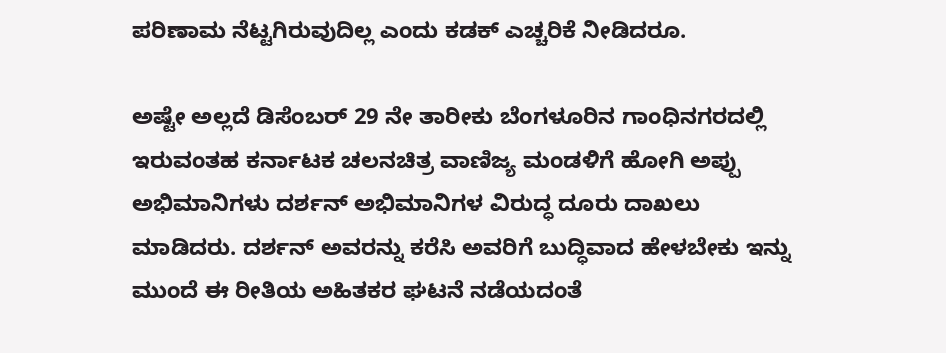ಪರಿಣಾಮ ನೆಟ್ಟಗಿರುವುದಿಲ್ಲ ಎಂದು ಕಡಕ್ ಎಚ್ಚರಿಕೆ ನೀಡಿದರೂ.

ಅಷ್ಟೇ ಅಲ್ಲದೆ ಡಿಸೆಂಬರ್ 29 ನೇ ತಾರೀಕು ಬೆಂಗಳೂರಿನ ಗಾಂಧಿನಗರದಲ್ಲಿ ಇರುವಂತಹ ಕರ್ನಾಟಕ ಚಲನಚಿತ್ರ ವಾಣಿಜ್ಯ ಮಂಡಳಿಗೆ ಹೋಗಿ ಅಪ್ಪು ಅಭಿಮಾನಿಗಳು ದರ್ಶನ್ ಅಭಿಮಾನಿಗಳ ವಿರುದ್ಧ ದೂರು ದಾಖಲು ಮಾಡಿದರು. ದರ್ಶನ್ ಅವರನ್ನು ಕರೆಸಿ ಅವರಿಗೆ ಬುದ್ಧಿವಾದ ಹೇಳಬೇಕು ಇನ್ನು ಮುಂದೆ ಈ ರೀತಿಯ ಅಹಿತಕರ ಘಟನೆ ನಡೆಯದಂತೆ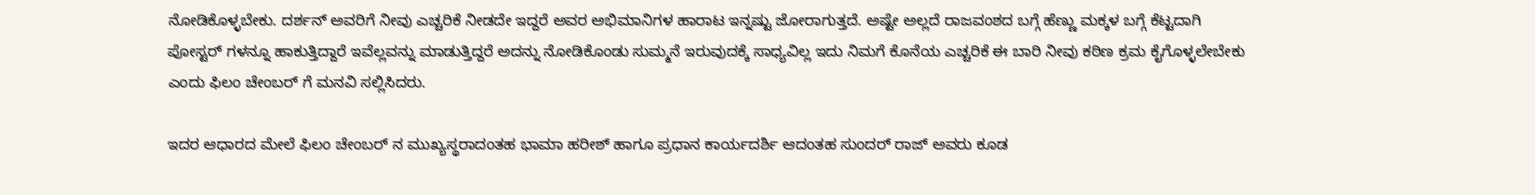ನೋಡಿಕೊಳ್ಳಬೇಕು. ದರ್ಶನ್ ಅವರಿಗೆ ನೀವು ಎಚ್ಚರಿಕೆ ನೀಡದೇ ಇದ್ದರೆ ಅವರ ಅಭಿಮಾನಿಗಳ ಹಾರಾಟ ಇನ್ನಷ್ಟು ಜೋರಾಗುತ್ತದೆ. ಅಷ್ಟೇ ಅಲ್ಲದೆ ರಾಜವಂಶದ ಬಗ್ಗೆ ಹೆಣ್ಣು ಮಕ್ಕಳ ಬಗ್ಗೆ ಕೆಟ್ಟದಾಗಿ ಪೋಸ್ಟರ್ ಗಳನ್ನೂ ಹಾಕುತ್ತಿದ್ದಾರೆ ಇವೆಲ್ಲವನ್ನು ಮಾಡುತ್ತಿದ್ದರೆ ಅದನ್ನು ನೋಡಿಕೊಂಡು ಸುಮ್ಮನೆ ಇರುವುದಕ್ಕೆ ಸಾಧ್ಯವಿಲ್ಲ ಇದು ನಿಮಗೆ ಕೊನೆಯ ಎಚ್ಚರಿಕೆ ಈ ಬಾರಿ ನೀವು ಕಠಿಣ ಕ್ರಮ ಕೈಗೊಳ್ಳಲೇಬೇಕು ಎಂದು ಫಿಲಂ ಚೇಂಬರ್ ಗೆ ಮನವಿ ಸಲ್ಲಿಸಿದರು.

ಇದರ ಆಧಾರದ ಮೇಲೆ ಫಿಲಂ ಚೇಂಬರ್ ನ ಮುಖ್ಯಸ್ಥರಾದಂತಹ ಭಾಮಾ ಹರೀಶ್ ಹಾಗೂ ಪ್ರಧಾನ ಕಾರ್ಯದರ್ಶಿ ಆದಂತಹ ಸುಂದರ್ ರಾಜ್ ಅವರು ಕೂಡ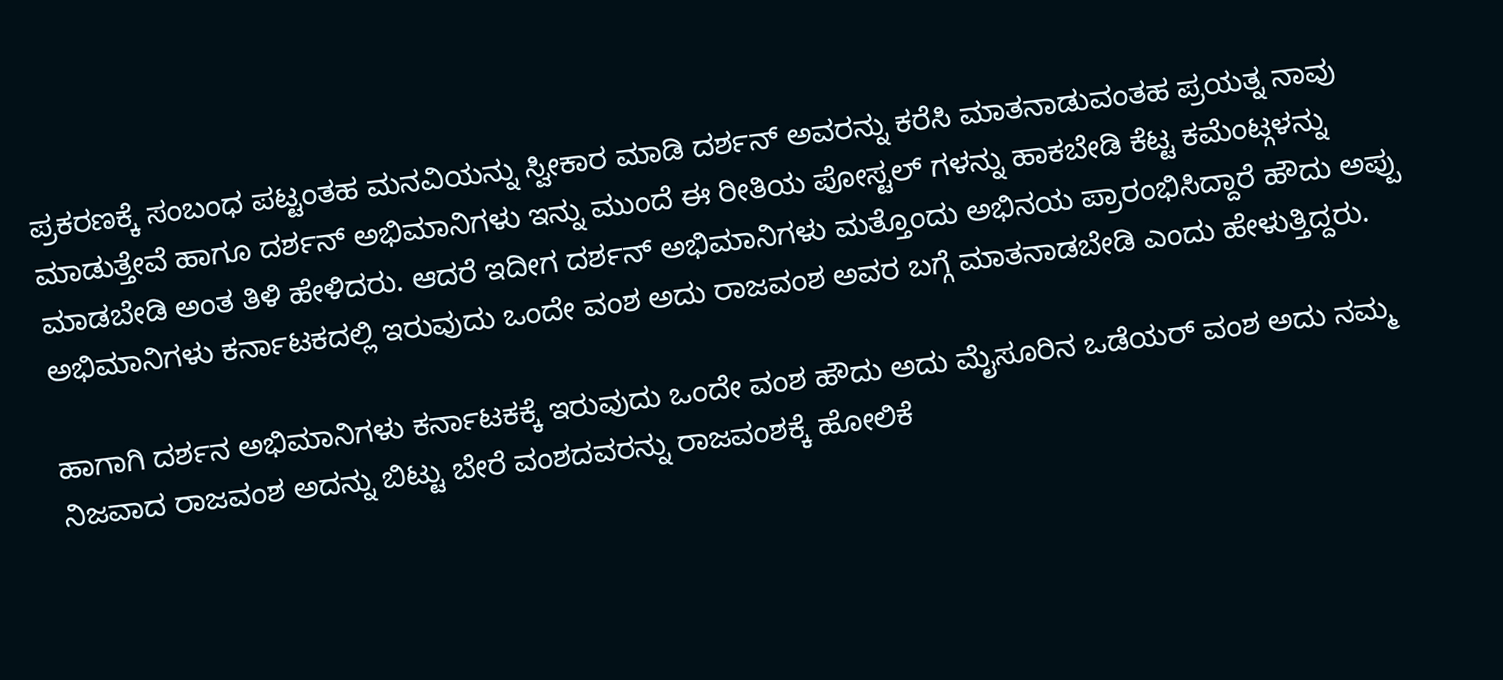ಪ್ರಕರಣಕ್ಕೆ ಸಂಬಂಧ ಪಟ್ಟಂತಹ ಮನವಿಯನ್ನು ಸ್ವೀಕಾರ ಮಾಡಿ ದರ್ಶನ್ ಅವರನ್ನು ಕರೆಸಿ ಮಾತನಾಡುವಂತಹ ಪ್ರಯತ್ನ ನಾವು ಮಾಡುತ್ತೇವೆ ಹಾಗೂ ದರ್ಶನ್ ಅಭಿಮಾನಿಗಳು ಇನ್ನು ಮುಂದೆ ಈ ರೀತಿಯ ಪೋಸ್ಟಲ್ ಗಳನ್ನು ಹಾಕಬೇಡಿ ಕೆಟ್ಟ ಕಮೆಂಟ್ಗಳನ್ನು ಮಾಡಬೇಡಿ ಅಂತ ತಿಳಿ ಹೇಳಿದರು. ಆದರೆ ಇದೀಗ ದರ್ಶನ್ ಅಭಿಮಾನಿಗಳು ಮತ್ತೊಂದು ಅಭಿನಯ ಪ್ರಾರಂಭಿಸಿದ್ದಾರೆ ಹೌದು ಅಪ್ಪು ಅಭಿಮಾನಿಗಳು ಕರ್ನಾಟಕದಲ್ಲಿ ಇರುವುದು ಒಂದೇ ವಂಶ ಅದು ರಾಜವಂಶ ಅವರ ಬಗ್ಗೆ ಮಾತನಾಡಬೇಡಿ ಎಂದು ಹೇಳುತ್ತಿದ್ದರು.

ಹಾಗಾಗಿ ದರ್ಶನ ಅಭಿಮಾನಿಗಳು ಕರ್ನಾಟಕಕ್ಕೆ ಇರುವುದು ಒಂದೇ ವಂಶ ಹೌದು ಅದು ಮೈಸೂರಿನ ಒಡೆಯರ್ ವಂಶ ಅದು ನಮ್ಮ ನಿಜವಾದ ರಾಜವಂಶ ಅದನ್ನು ಬಿಟ್ಟು ಬೇರೆ ವಂಶದವರನ್ನು ರಾಜವಂಶಕ್ಕೆ ಹೋಲಿಕೆ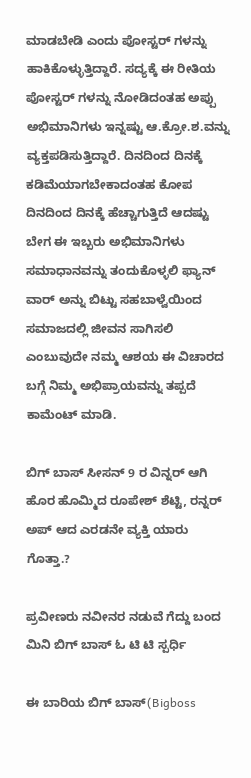ಮಾಡಬೇಡಿ ಎಂದು ಪೋಸ್ಟರ್ ಗಳನ್ನು ಹಾಕಿಕೊಳ್ಳುತ್ತಿದ್ದಾರೆ. ಸದ್ಯಕ್ಕೆ ಈ ರೀತಿಯ ಪೋಸ್ಟರ್ ಗಳನ್ನು ನೋಡಿದಂತಹ ಅಪ್ಪು ಅಭಿಮಾನಿಗಳು ಇನ್ನಷ್ಟು ಆ.ಕ್ರೋ.ಶ.ವನ್ನು ವ್ಯಕ್ತಪಡಿಸುತ್ತಿದ್ದಾರೆ. ದಿನದಿಂದ ದಿನಕ್ಕೆ ಕಡಿಮೆಯಾಗಬೇಕಾದಂತಹ ಕೋಪ ದಿನದಿಂದ ದಿನಕ್ಕೆ ಹೆಚ್ಚಾಗುತ್ತಿದೆ ಆದಷ್ಟು ಬೇಗ ಈ ಇಬ್ಬರು ಅಭಿಮಾನಿಗಳು ಸಮಾಧಾನವನ್ನು ತಂದುಕೊಳ್ಳಲಿ ಫ್ಯಾನ್ ವಾರ್ ಅನ್ನು ಬಿಟ್ಟು ಸಹಬಾಳ್ವೆಯಿಂದ ಸಮಾಜದಲ್ಲಿ ಜೀವನ ಸಾಗಿಸಲಿ ಎಂಬುವುದೇ ನಮ್ಮ ಆಶಯ ಈ ವಿಚಾರದ ಬಗ್ಗೆ ನಿಮ್ಮ ಅಭಿಪ್ರಾಯವನ್ನು ತಪ್ಪದೆ ಕಾಮೆಂಟ್ ಮಾಡಿ.

ಬಿಗ್ ಬಾಸ್ ಸೀಸನ್ 9 ರ ವಿನ್ನರ್ ಆಗಿ ಹೊರ ಹೊಮ್ಮಿದ ರೂಪೇಶ್ ಶೆಟ್ಟಿ, ರನ್ನರ್ ಅಪ್ ಆದ ಎರಡನೇ ವ್ಯಕ್ತಿ ಯಾರು ಗೊತ್ತಾ.?

ಪ್ರವೀಣರು ನವೀನರ ನಡುವೆ ಗೆದ್ದು ಬಂದ ಮಿನಿ ಬಿಗ್ ಬಾಸ್ ಓ ಟಿ ಟಿ ಸ್ಪರ್ಧಿ

ಈ ಬಾರಿಯ ಬಿಗ್ ಬಾಸ್(Bigboss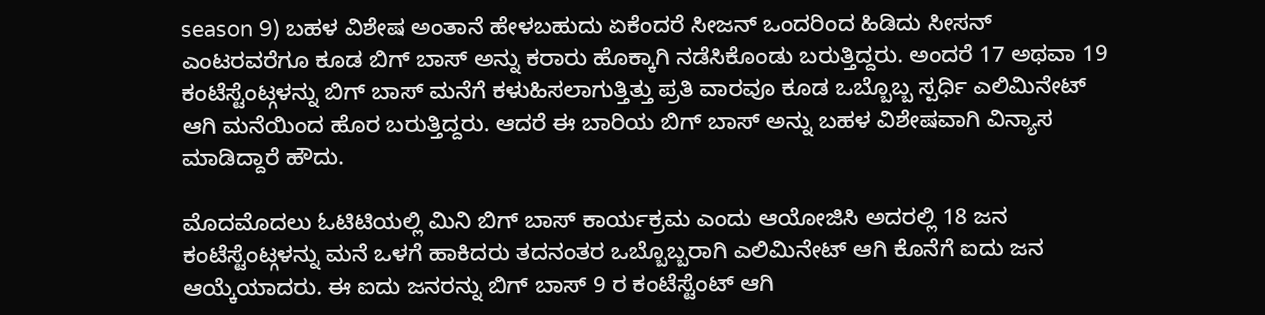season 9) ಬಹಳ ವಿಶೇಷ ಅಂತಾನೆ ಹೇಳಬಹುದು ಏಕೆಂದರೆ ಸೀಜನ್ ಒಂದರಿಂದ ಹಿಡಿದು ಸೀಸನ್ ಎಂಟರವರೆಗೂ ಕೂಡ ಬಿಗ್ ಬಾಸ್ ಅನ್ನು ಕರಾರು ಹೊಕ್ಕಾಗಿ ನಡೆಸಿಕೊಂಡು ಬರುತ್ತಿದ್ದರು. ಅಂದರೆ 17 ಅಥವಾ 19 ಕಂಟೆಸ್ಟೆಂಟ್ಗಳನ್ನು ಬಿಗ್ ಬಾಸ್ ಮನೆಗೆ ಕಳುಹಿಸಲಾಗುತ್ತಿತ್ತು ಪ್ರತಿ ವಾರವೂ ಕೂಡ ಒಬ್ಬೊಬ್ಬ ಸ್ಪರ್ಧಿ ಎಲಿಮಿನೇಟ್ ಆಗಿ ಮನೆಯಿಂದ ಹೊರ ಬರುತ್ತಿದ್ದರು. ಆದರೆ ಈ ಬಾರಿಯ ಬಿಗ್ ಬಾಸ್ ಅನ್ನು ಬಹಳ ವಿಶೇಷವಾಗಿ ವಿನ್ಯಾಸ ಮಾಡಿದ್ದಾರೆ ಹೌದು.

ಮೊದಮೊದಲು ಓಟಿಟಿಯಲ್ಲಿ ಮಿನಿ ಬಿಗ್ ಬಾಸ್ ಕಾರ್ಯಕ್ರಮ ಎಂದು ಆಯೋಜಿಸಿ ಅದರಲ್ಲಿ 18 ಜನ ಕಂಟೆಸ್ಟೆಂಟ್ಗಳನ್ನು ಮನೆ ಒಳಗೆ ಹಾಕಿದರು ತದನಂತರ ಒಬ್ಬೊಬ್ಬರಾಗಿ ಎಲಿಮಿನೇಟ್ ಆಗಿ ಕೊನೆಗೆ ಐದು ಜನ ಆಯ್ಕೆಯಾದರು. ಈ ಐದು ಜನರನ್ನು ಬಿಗ್ ಬಾಸ್ 9 ರ ಕಂಟೆಸ್ಟೆಂಟ್ ಆಗಿ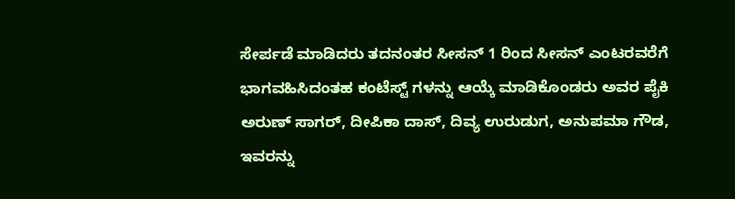ಸೇರ್ಪಡೆ ಮಾಡಿದರು ತದನಂತರ ಸೀಸನ್ 1 ರಿಂದ ಸೀಸನ್ ಎಂಟರವರೆಗೆ ಭಾಗವಹಿಸಿದಂತಹ ಕಂಟೆಸ್ಟ್ ಗಳನ್ನು ಆಯ್ಕೆ ಮಾಡಿಕೊಂಡರು ಅವರ ಪೈಕಿ ಅರುಣ್ ಸಾಗರ್, ದೀಪಿಕಾ ದಾಸ್, ದಿವ್ಯ ಉರುಡುಗ, ಅನುಪಮಾ ಗೌಡ, ಇವರನ್ನು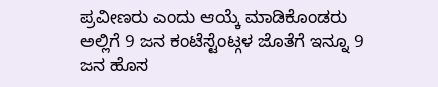ಪ್ರವೀಣರು ಎಂದು ಆಯ್ಕೆ ಮಾಡಿಕೊಂಡರು ಅಲ್ಲಿಗೆ 9 ಜನ ಕಂಟೆಸ್ಟೆಂಟ್ಗಳ ಜೊತೆಗೆ ಇನ್ನೂ 9 ಜನ ಹೊಸ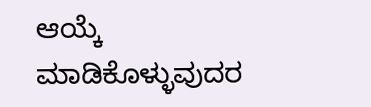ಆಯ್ಕೆ ಮಾಡಿಕೊಳ್ಳುವುದರ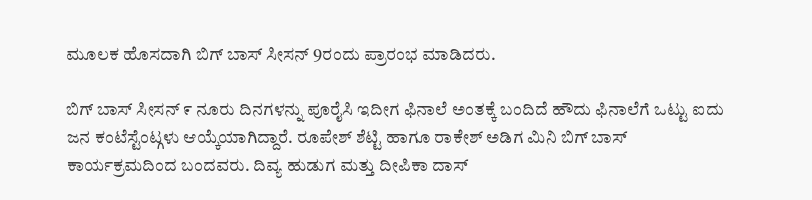ಮೂಲಕ ಹೊಸದಾಗಿ ಬಿಗ್ ಬಾಸ್ ಸೀಸನ್ 9ರಂದು ಪ್ರಾರಂಭ ಮಾಡಿದರು.

ಬಿಗ್ ಬಾಸ್ ಸೀಸನ್ ೯ ನೂರು ದಿನಗಳನ್ನು ಪೂರೈಸಿ ಇದೀಗ ಫಿನಾಲೆ ಅಂತಕ್ಕೆ ಬಂದಿದೆ ಹೌದು ಫಿನಾಲೆಗೆ ಒಟ್ಟು ಐದು ಜನ ಕಂಟೆಸ್ಟೆಂಟ್ಗಳು ಆಯ್ಕೆಯಾಗಿದ್ದಾರೆ. ರೂಪೇಶ್ ಶೆಟ್ಟಿ ಹಾಗೂ ರಾಕೇಶ್ ಅಡಿಗ ಮಿನಿ ಬಿಗ್ ಬಾಸ್ ಕಾರ್ಯಕ್ರಮದಿಂದ ಬಂದವರು. ದಿವ್ಯ ಹುಡುಗ ಮತ್ತು ದೀಪಿಕಾ ದಾಸ್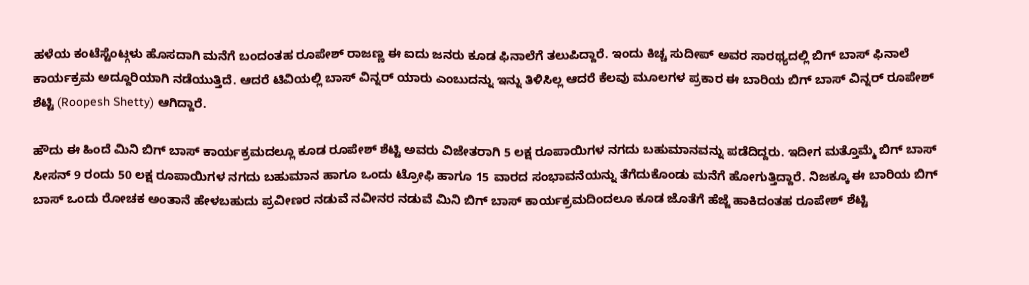ಹಳೆಯ ಕಂಟೆಸ್ಟೆಂಟ್ಗಳು ಹೊಸದಾಗಿ ಮನೆಗೆ ಬಂದಂತಹ ರೂಪೇಶ್ ರಾಜಣ್ಣ ಈ ಐದು ಜನರು ಕೂಡ ಫಿನಾಲೆಗೆ ತಲುಪಿದ್ದಾರೆ. ಇಂದು ಕಿಚ್ಚ ಸುದೀಪ್ ಅವರ ಸಾರಥ್ಯದಲ್ಲಿ ಬಿಗ್ ಬಾಸ್ ಫಿನಾಲೆ ಕಾರ್ಯಕ್ರಮ ಅದ್ದೂರಿಯಾಗಿ ನಡೆಯುತ್ತಿದೆ. ಆದರೆ ಟಿವಿಯಲ್ಲಿ ಬಾಸ್ ವಿನ್ನರ್ ಯಾರು ಎಂಬುದನ್ನು ಇನ್ನು ತಿಳಿಸಿಲ್ಲ ಆದರೆ ಕೆಲವು ಮೂಲಗಳ ಪ್ರಕಾರ ಈ ಬಾರಿಯ ಬಿಗ್ ಬಾಸ್ ವಿನ್ನರ್ ರೂಪೇಶ್ ಶೆಟ್ಟಿ (Roopesh Shetty) ಆಗಿದ್ದಾರೆ.

ಹೌದು ಈ ಹಿಂದೆ ಮಿನಿ ಬಿಗ್ ಬಾಸ್ ಕಾರ್ಯಕ್ರಮದಲ್ಲೂ ಕೂಡ ರೂಪೇಶ್ ಶೆಟ್ಟಿ ಅವರು ವಿಜೇತರಾಗಿ 5 ಲಕ್ಷ ರೂಪಾಯಿಗಳ ನಗದು ಬಹುಮಾನವನ್ನು ಪಡೆದಿದ್ದರು. ಇದೀಗ ಮತ್ತೊಮ್ಮೆ ಬಿಗ್ ಬಾಸ್ ಸೀಸನ್ 9 ರಂದು 50 ಲಕ್ಷ ರೂಪಾಯಿಗಳ ನಗದು ಬಹುಮಾನ ಹಾಗೂ ಒಂದು ಟ್ರೋಫಿ ಹಾಗೂ 15 ವಾರದ ಸಂಭಾವನೆಯನ್ನು ತೆಗೆದುಕೊಂಡು ಮನೆಗೆ ಹೋಗುತ್ತಿದ್ದಾರೆ. ನಿಜಕ್ಕೂ ಈ ಬಾರಿಯ ಬಿಗ್ ಬಾಸ್ ಒಂದು ರೋಚಕ ಅಂತಾನೆ ಹೇಳಬಹುದು ಪ್ರವೀಣರ ನಡುವೆ ನವೀನರ ನಡುವೆ ಮಿನಿ ಬಿಗ್ ಬಾಸ್ ಕಾರ್ಯಕ್ರಮದಿಂದಲೂ ಕೂಡ ಜೊತೆಗೆ ಹೆಜ್ಜೆ ಹಾಕಿದಂತಹ ರೂಪೇಶ್ ಶೆಟ್ಟಿ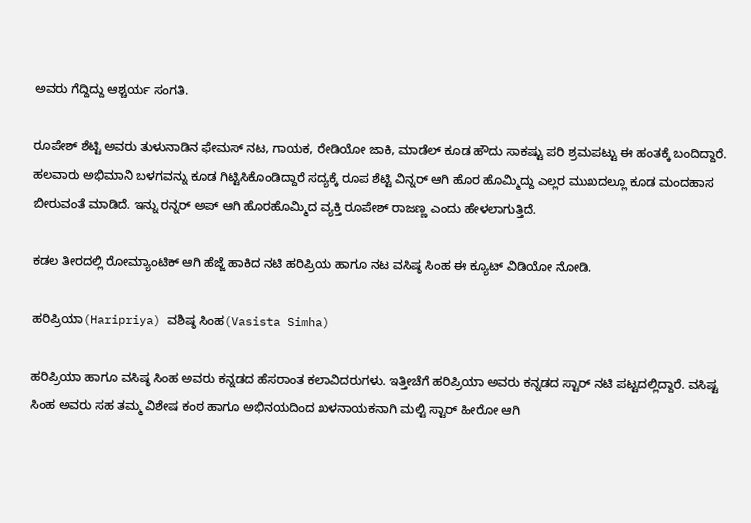ಅವರು ಗೆದ್ದಿದ್ದು ಆಶ್ಚರ್ಯ ಸಂಗತಿ.

ರೂಪೇಶ್ ಶೆಟ್ಟಿ ಅವರು ತುಳುನಾಡಿನ ಫೇಮಸ್ ನಟ, ಗಾಯಕ, ರೇಡಿಯೋ ಜಾಕಿ, ಮಾಡೆಲ್ ಕೂಡ ಹೌದು ಸಾಕಷ್ಟು ಪರಿ ಶ್ರಮಪಟ್ಟು ಈ ಹಂತಕ್ಕೆ ಬಂದಿದ್ದಾರೆ. ಹಲವಾರು ಅಭಿಮಾನಿ ಬಳಗವನ್ನು ಕೂಡ ಗಿಟ್ಟಿಸಿಕೊಂಡಿದ್ದಾರೆ ಸದ್ಯಕ್ಕೆ ರೂಪ ಶೆಟ್ಟಿ ವಿನ್ನರ್ ಆಗಿ ಹೊರ ಹೊಮ್ಮಿದ್ದು ಎಲ್ಲರ ಮುಖದಲ್ಲೂ ಕೂಡ ಮಂದಹಾಸ ಬೀರುವಂತೆ ಮಾಡಿದೆ. ಇನ್ನು ರನ್ನರ್ ಅಪ್ ಆಗಿ ಹೊರಹೊಮ್ಮಿದ ವ್ಯಕ್ತಿ ರೂಪೇಶ್ ರಾಜಣ್ಣ ಎಂದು ಹೇಳಲಾಗುತ್ತಿದೆ.

ಕಡಲ ತೀರದಲ್ಲಿ ರೋಮ್ಯಾಂಟಿಕ್ ಆಗಿ ಹೆಜ್ಜೆ ಹಾಕಿದ ನಟಿ ಹರಿಪ್ರಿಯ ಹಾಗೂ ನಟ ವಸಿಷ್ಠ ಸಿಂಹ ಈ ಕ್ಯೂಟ್ ವಿಡಿಯೋ ನೋಡಿ.

ಹರಿಪ್ರಿಯಾ(Haripriya) ವಶಿಷ್ಠ ಸಿಂಹ(Vasista Simha)

ಹರಿಪ್ರಿಯಾ ಹಾಗೂ ವಸಿಷ್ಠ ಸಿಂಹ ಅವರು ಕನ್ನಡದ ಹೆಸರಾಂತ ಕಲಾವಿದರುಗಳು. ಇತ್ತೀಚೆಗೆ ಹರಿಪ್ರಿಯಾ ಅವರು ಕನ್ನಡದ ಸ್ಟಾರ್ ನಟಿ ಪಟ್ಟದಲ್ಲಿದ್ದಾರೆ. ವಸಿಷ್ಟ ಸಿಂಹ ಅವರು ಸಹ ತಮ್ಮ ವಿಶೇಷ ಕಂಠ ಹಾಗೂ ಅಭಿನಯದಿಂದ ಖಳನಾಯಕನಾಗಿ ಮಲ್ಟಿ ಸ್ಟಾರ್ ಹೀರೋ ಆಗಿ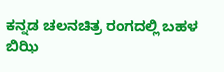ಕನ್ನಡ ಚಲನಚಿತ್ರ ರಂಗದಲ್ಲಿ ಬಹಳ ಬಿಝಿ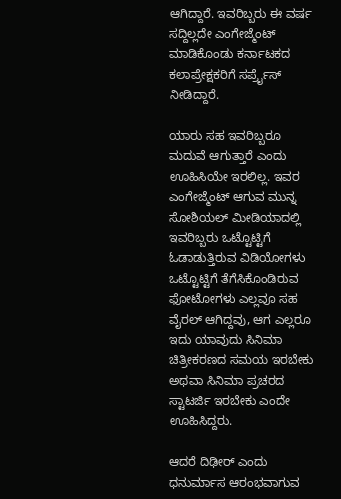ಆಗಿದ್ದಾರೆ. ಇವರಿಬ್ಬರು ಈ ವರ್ಷ ಸದ್ದಿಲ್ಲದೇ ಎಂಗೇಜ್ಮೆಂಟ್ ಮಾಡಿಕೊಂಡು ಕರ್ನಾಟಕದ ಕಲಾಪ್ರೇಕ್ಷಕರಿಗೆ ಸರ್ಪ್ರೈಸ್ ನೀಡಿದ್ದಾರೆ.

ಯಾರು ಸಹ ಇವರಿಬ್ಬರೂ ಮದುವೆ ಆಗುತ್ತಾರೆ ಎಂದು ಊಹಿಸಿಯೇ ಇರಲಿಲ್ಲ. ಇವರ ಎಂಗೇಜ್ಮೆಂಟ್ ಆಗುವ ಮುನ್ನ ಸೋಶಿಯಲ್ ಮೀಡಿಯಾದಲ್ಲಿ ಇವರಿಬ್ಬರು ಒಟ್ಟೊಟ್ಟಿಗೆ ಓಡಾಡುತ್ತಿರುವ ವಿಡಿಯೋಗಳು ಒಟ್ಟೊಟ್ಟಿಗೆ ತೆಗೆಸಿಕೊಂಡಿರುವ ಫೋಟೋಗಳು ಎಲ್ಲವೂ ಸಹ ವೈರಲ್ ಆಗಿದ್ದವು, ಆಗ ಎಲ್ಲರೂ ಇದು ಯಾವುದು ಸಿನಿಮಾ ಚಿತ್ರೀಕರಣದ ಸಮಯ ಇರಬೇಕು ಅಥವಾ ಸಿನಿಮಾ ಪ್ರಚರದ ಸ್ಟಾಟರ್ಜಿ ಇರಬೇಕು ಎಂದೇ ಊಹಿಸಿದ್ದರು.

ಆದರೆ ದಿಢೀರ್ ಎಂದು ಧನುರ್ಮಾಸ ಆರಂಭವಾಗುವ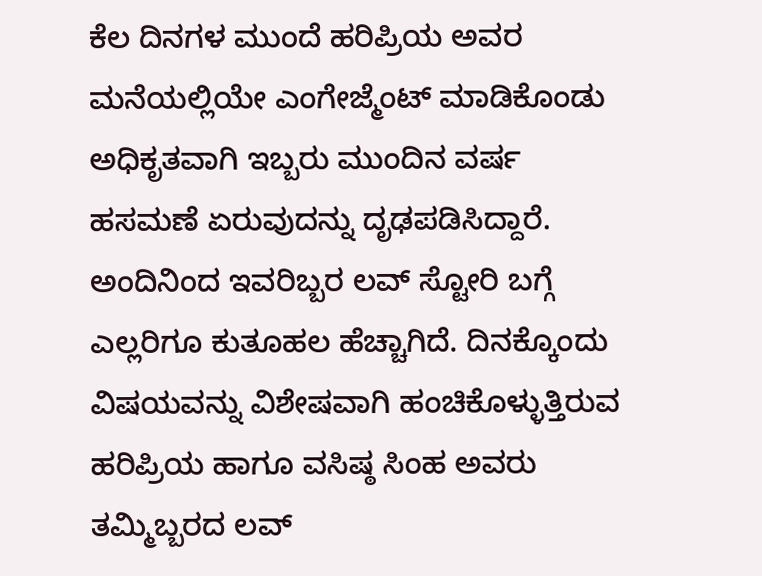ಕೆಲ ದಿನಗಳ ಮುಂದೆ ಹರಿಪ್ರಿಯ ಅವರ ಮನೆಯಲ್ಲಿಯೇ ಎಂಗೇಜ್ಮೆಂಟ್ ಮಾಡಿಕೊಂಡು ಅಧಿಕೃತವಾಗಿ ಇಬ್ಬರು ಮುಂದಿನ ವರ್ಷ ಹಸಮಣೆ ಏರುವುದನ್ನು ದೃಢಪಡಿಸಿದ್ದಾರೆ. ಅಂದಿನಿಂದ ಇವರಿಬ್ಬರ ಲವ್ ಸ್ಟೋರಿ ಬಗ್ಗೆ ಎಲ್ಲರಿಗೂ ಕುತೂಹಲ ಹೆಚ್ಚಾಗಿದೆ. ದಿನಕ್ಕೊಂದು ವಿಷಯವನ್ನು ವಿಶೇಷವಾಗಿ ಹಂಚಿಕೊಳ್ಳುತ್ತಿರುವ ಹರಿಪ್ರಿಯ ಹಾಗೂ ವಸಿಷ್ಠ ಸಿಂಹ ಅವರು ತಮ್ಮಿಬ್ಬರದ ಲವ್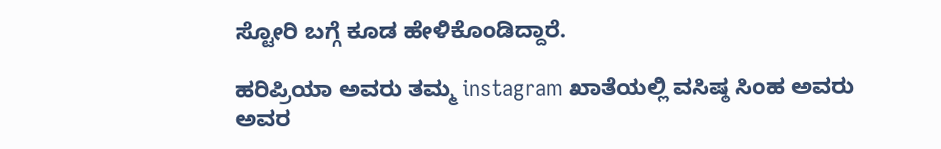ಸ್ಟೋರಿ ಬಗ್ಗೆ ಕೂಡ ಹೇಳಿಕೊಂಡಿದ್ದಾರೆ.

ಹರಿಪ್ರಿಯಾ ಅವರು ತಮ್ಮ instagram ಖಾತೆಯಲ್ಲಿ ವಸಿಷ್ಠ ಸಿಂಹ ಅವರು ಅವರ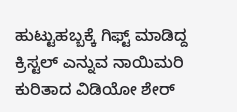ಹುಟ್ಟುಹಬ್ಬಕ್ಕೆ ಗಿಫ್ಟ್ ಮಾಡಿದ್ದ ಕ್ರಿಸ್ಟಲ್ ಎನ್ನುವ ನಾಯಿಮರಿ ಕುರಿತಾದ ವಿಡಿಯೋ ಶೇರ್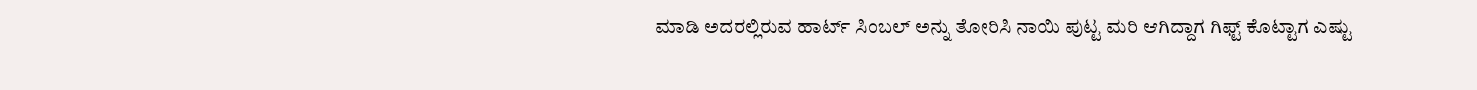ಮಾಡಿ ಅದರಲ್ಲಿರುವ ಹಾರ್ಟ್ ಸಿಂಬಲ್ ಅನ್ನು ತೋರಿಸಿ ನಾಯಿ ಪುಟ್ಟ ಮರಿ ಆಗಿದ್ದಾಗ ಗಿಫ್ಟ್ ಕೊಟ್ಟಾಗ ಎಷ್ಟು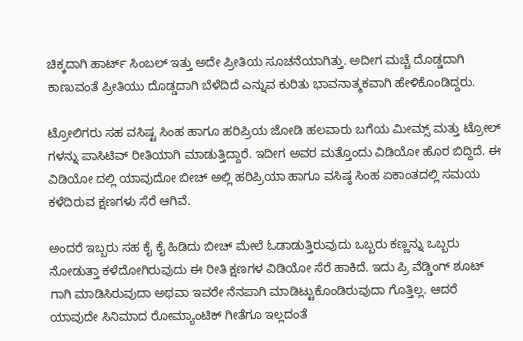ಚಿಕ್ಕದಾಗಿ ಹಾರ್ಟ್ ಸಿಂಬಲ್ ಇತ್ತು ಅದೇ ಪ್ರೀತಿಯ ಸೂಚನೆಯಾಗಿತ್ತು. ಅದೀಗ ಮಚ್ಚೆ ದೊಡ್ಡದಾಗಿ ಕಾಣುವಂತೆ ಪ್ರೀತಿಯು ದೊಡ್ಡದಾಗಿ ಬೆಳೆದಿದೆ ಎನ್ನುವ ಕುರಿತು ಭಾವನಾತ್ಮಕವಾಗಿ ಹೇಳಿಕೊಂಡಿದ್ದರು.

ಟ್ರೋಲಿಗರು ಸಹ ವಸಿಷ್ಟ ಸಿಂಹ ಹಾಗೂ ಹರಿಪ್ರಿಯ ಜೋಡಿ ಹಲವಾರು ಬಗೆಯ ಮೀಮ್ಸ್ ಮತ್ತು ಟ್ರೋಲ್ ಗಳನ್ನು ಪಾಸಿಟಿವ್ ರೀತಿಯಾಗಿ ಮಾಡುತ್ತಿದ್ದಾರೆ. ಇದೀಗ ಅವರ ಮತ್ತೊಂದು ವಿಡಿಯೋ ಹೊರ ಬಿದ್ದಿದೆ. ಈ ವಿಡಿಯೋ ದಲ್ಲಿ ಯಾವುದೋ ಬೀಚ್ ಅಲ್ಲಿ ಹರಿಪ್ರಿಯಾ ಹಾಗೂ ವಸಿಷ್ಠ ಸಿಂಹ ಏಕಾಂತದಲ್ಲಿ ಸಮಯ ಕಳೆದಿರುವ ಕ್ಷಣಗಳು ಸೆರೆ ಆಗಿವೆ.

ಅಂದರೆ ಇಬ್ಬರು ಸಹ ಕೈ ಕೈ ಹಿಡಿದು ಬೀಚ್ ಮೇಲೆ ಓಡಾಡುತ್ತಿರುವುದು ಒಬ್ಬರು ಕಣ್ಣನ್ನು ಒಬ್ಬರು ನೋಡುತ್ತಾ ಕಳೆದೋಗಿರುವುದು ಈ ರೀತಿ ಕ್ಷಣಗಳ ವಿಡಿಯೋ ಸೆರೆ ಹಾಕಿದೆ. ಇದು ಪ್ರಿ ವೆಡ್ಡಿಂಗ್ ಶೂಟ್ ಗಾಗಿ ಮಾಡಿಸಿರುವುದಾ ಅಥವಾ ಇವರೇ ನೆನಪಾಗಿ ಮಾಡಿಟ್ಟುಕೊಂಡಿರುವುದಾ ಗೊತ್ತಿಲ್ಲ. ಆದರೆ ಯಾವುದೇ ಸಿನಿಮಾದ ರೋಮ್ಯಾಂಟಿಕ್ ಗೀತೆಗೂ ಇಲ್ಲದಂತೆ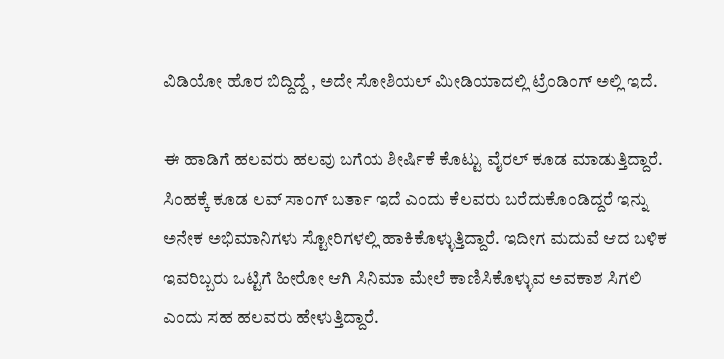ವಿಡಿಯೋ ಹೊರ ಬಿದ್ದಿದ್ದೆ , ಅದೇ ಸೋಶಿಯಲ್ ಮೀಡಿಯಾದಲ್ಲಿ ಟ್ರೆಂಡಿಂಗ್ ಅಲ್ಲಿ ಇದೆ.

ಈ ಹಾಡಿಗೆ ಹಲವರು ಹಲವು ಬಗೆಯ ಶೀರ್ಷಿಕೆ ಕೊಟ್ಟು ವೈರಲ್ ಕೂಡ ಮಾಡುತ್ತಿದ್ದಾರೆ. ಸಿಂಹಕ್ಕೆ ಕೂಡ ಲವ್ ಸಾಂಗ್ ಬರ್ತಾ ಇದೆ ಎಂದು ಕೆಲವರು ಬರೆದುಕೊಂಡಿದ್ದರೆ ಇನ್ನು ಅನೇಕ ಅಭಿಮಾನಿಗಳು ಸ್ಟೋರಿಗಳಲ್ಲಿ ಹಾಕಿಕೊಳ್ಳುತ್ತಿದ್ದಾರೆ. ಇದೀಗ ಮದುವೆ ಆದ ಬಳಿಕ ಇವರಿಬ್ಬರು ಒಟ್ಟಿಗೆ ಹೀರೋ ಆಗಿ ಸಿನಿಮಾ ಮೇಲೆ ಕಾಣಿಸಿಕೊಳ್ಳುವ ಅವಕಾಶ ಸಿಗಲಿ ಎಂದು ಸಹ ಹಲವರು ಹೇಳುತ್ತಿದ್ದಾರೆ.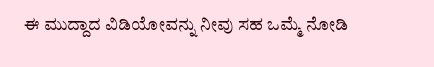ಈ ಮುದ್ದಾದ ವಿಡಿಯೋವನ್ನು ನೀವು ಸಹ ಒಮ್ಮೆ ನೋಡಿ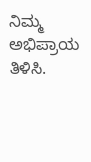ನಿಮ್ಮ ಅಭಿಪ್ರಾಯ ತಿಳಿಸಿ.